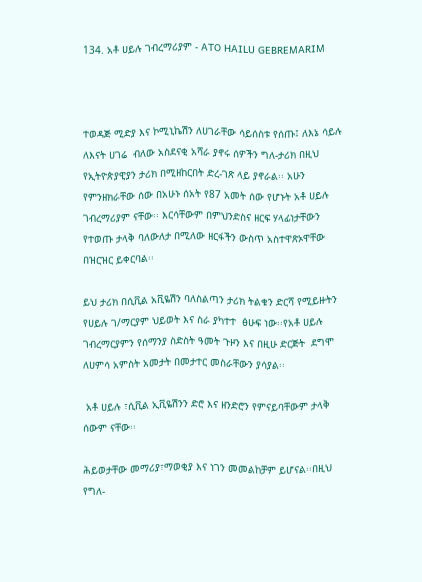134. አቶ ሀይሉ ገብረማሪያም - ATO HAILU GEBREMARIM



ተወዳጅ ሚድያ እና ኮሚኒኬሽን ለሀገራቸው ሳይሰስቱ የሰጡ፤ ለእኔ ሳይሉ ለእናት ሀገሬ  ብለው አስደናቂ አሻራ ያኖሩ ሰዎችን ግለ-ታሪክ በዚህ የኢትዮጵያዊያን ታሪክ በሚዘከርበት ድረ-ገጽ ላይ ያኖራል፡፡ አሁን የምንዘክራቸው ሰው በአሁኑ ሰአት የ87 አመት ሰው የሆኑት አቶ ሀይሉ ገብረማሪያም ናቸው፡፡ እርሳቸውም በምህንድስና ዘርፍ ሃላፊነታቸውን የተወጡ ታላቅ ባለውለታ በሚለው ዘርፋችን ውስጥ አስተዋጽኦዋቸው በዝርዝር ይቀርባል፡፡

ይህ ታሪክ በሲቪል አቪዬሽን ባለስልጣን ታሪክ ትልቁን ድርሻ የሚይዙትን የሀይሉ ገ/ማርያም ህይወት እና ስራ ያካተተ  ፅሁፍ ነው፡፡የአቶ ሀይሉ ገብረማርያምን የሰማንያ ስድስት ዓመት ጉዞን እና በዚሁ ድርጅት  ደግሞ ለሀምሳ አምስት አመታት በመታተር መስራቸውን ያሳያል፡፡

 አቶ ሀይሉ ፣ሲቪል ኢቪዬሽንን ድሮ እና ዘንድሮን የምናይባቸውም ታላቅ ሰውም ናቸው፡፡

ሕይወታቸው መማሪያ፣ማወቂያ እና ነገን መመልከቻም ይሆናል፡፡በዚህ የግለ-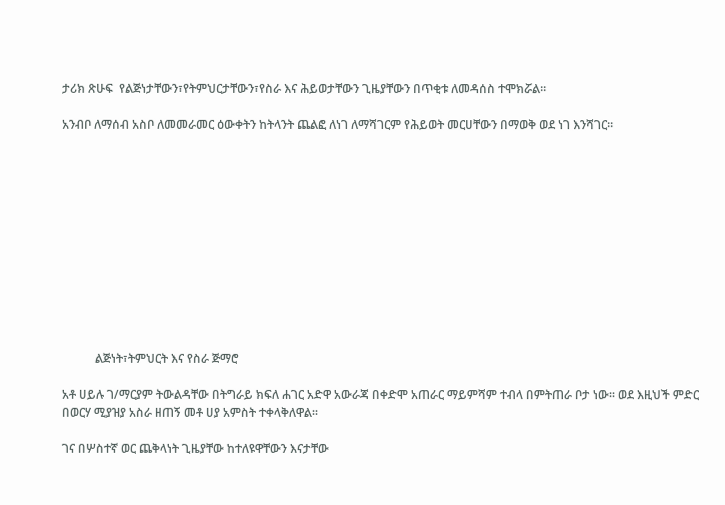ታሪክ ጽሁፍ  የልጅነታቸውን፣የትምህርታቸውን፣የስራ እና ሕይወታቸውን ጊዜያቸውን በጥቂቱ ለመዳሰስ ተሞክሯል፡፡

አንብቦ ለማሰብ አስቦ ለመመራመር ዕውቀትን ከትላንት ጨልፎ ለነገ ለማሻገርም የሕይወት መርሀቸውን በማወቅ ወደ ነገ እንሻገር፡፡












           ልጅነት፣ትምህርት እና የስራ ጅማሮ

አቶ ሀይሉ ገ/ማርያም ትውልዳቸው በትግራይ ክፍለ ሐገር አድዋ አውራጃ በቀድሞ አጠራር ማይምሻም ተብላ በምትጠራ ቦታ ነው፡፡ ወደ እዚህች ምድር በወርሃ ሚያዝያ አስራ ዘጠኝ መቶ ሀያ አምስት ተቀላቅለዋል፡፡

ገና በሦስተኛ ወር ጨቅላነት ጊዜያቸው ከተለዩዋቸውን እናታቸው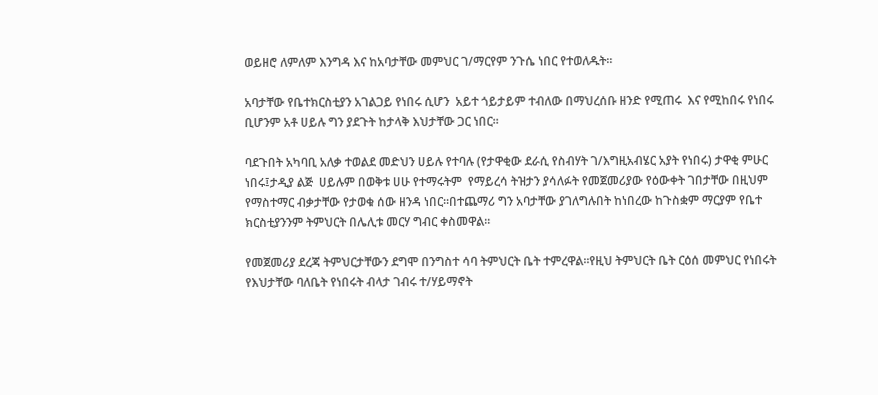ወይዘሮ ለምለም እንግዳ እና ከአባታቸው መምህር ገ/ማርየም ንጉሴ ነበር የተወለዱት፡፡

አባታቸው የቤተክርስቲያን አገልጋይ የነበሩ ሲሆን  አይተ ጎይታይም ተብለው በማህረሰቡ ዘንድ የሚጠሩ  እና የሚከበሩ የነበሩ ቢሆንም አቶ ሀይሉ ግን ያደጉት ከታላቅ እህታቸው ጋር ነበር፡፡

ባደጉበት አካባቢ አለቃ ተወልደ መድህን ሀይሉ የተባሉ (የታዋቂው ደራሲ የስብሃት ገ/እግዚአብሄር አያት የነበሩ) ታዋቂ ምሁር ነበሩ፤ታዲያ ልጅ  ሀይሉም በወቅቱ ሀሁ የተማሩትም  የማይረሳ ትዝታን ያሳለፉት የመጀመሪያው የዕውቀት ገበታቸው በዚህም የማስተማር ብቃታቸው የታወቁ ሰው ዘንዳ ነበር፡፡በተጨማሪ ግን አባታቸው ያገለግሉበት ከነበረው ከጉስቋም ማርያም የቤተ ክርስቲያንንም ትምህርት በሌሊቱ መርሃ ግብር ቀስመዋል፡፡

የመጀመሪያ ደረጃ ትምህርታቸውን ደግሞ በንግስተ ሳባ ትምህርት ቤት ተምረዋል፡፡የዚህ ትምህርት ቤት ርዕሰ መምህር የነበሩት የእህታቸው ባለቤት የነበሩት ብላታ ገብሩ ተ/ሃይማኖት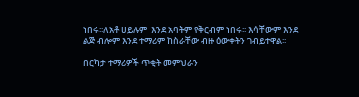ነበሩ፡፡ለአቶ ሀይሉም  እንደ አባትም የቅርብም ነበሩ፡፡ እሳቸውም እንደ ልጅ ብሎም እንደ ተማሪም ከስራቸው ብዙ ዕውቀትን ገብይተዋል፡፡

በርካታ ተማሪዎች ጥቂት መምህራን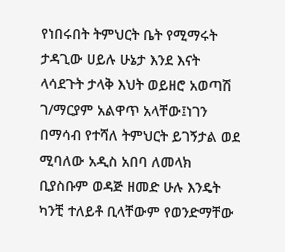የነበሩበት ትምህርት ቤት የሚማሩት ታዳጊው ሀይሉ ሁኔታ እንደ እናት ላሳደጉት ታላቅ እህት ወይዘሮ አወጣሽ ገ/ማርያም አልዋጥ አላቸው፤ነገን በማሳብ የተሻለ ትምህርት ይገኝታል ወደ ሚባለው አዲስ አበባ ለመላክ ቢያስቡም ወዳጅ ዘመድ ሁሉ እንዴት ካንቺ ተለይቶ ቢላቸውም የወንድማቸው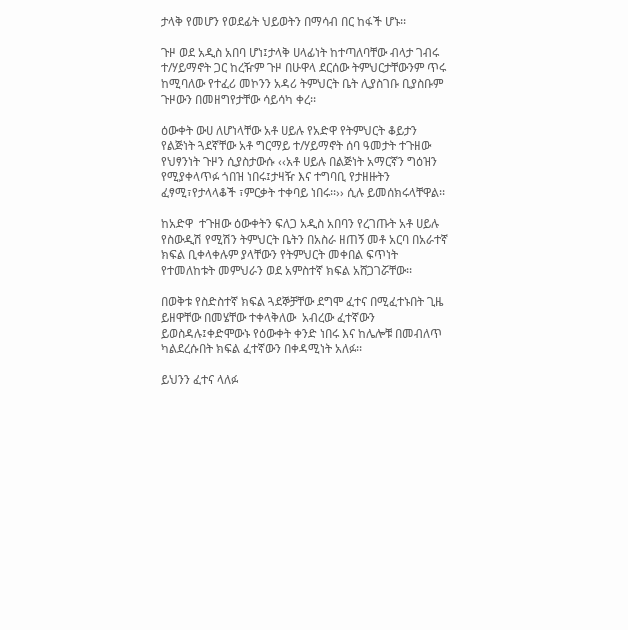ታላቅ የመሆን የወደፊት ህይወትን በማሳብ በር ከፋች ሆኑ፡፡

ጉዞ ወደ አዲስ አበባ ሆነ፤ታላቅ ሀላፊነት ከተጣለባቸው ብላታ ገብሩ ተ/ሃይማኖት ጋር ከረዥም ጉዞ በሁዋላ ደርሰው ትምህርታቸውንም ጥሩ ከሚባለው የተፈሪ መኮንን አዳሪ ትምህርት ቤት ሊያስገቡ ቢያስቡም ጉዞውን በመዘግየታቸው ሳይሳካ ቀረ፡፡

ዕውቀት ውሀ ለሆነላቸው አቶ ሀይሉ የአድዋ የትምህርት ቆይታን የልጅነት ጓደኛቸው አቶ ግርማይ ተ/ሃይማኖት ሰባ ዓመታት ተጉዘው የህፃንነት ጉዞን ሲያስታውሱ ‹‹አቶ ሀይሉ በልጅነት አማርኛን ግዕዝን የሚያቀላጥፉ ጎበዝ ነበሩ፤ታዛዥ እና ተግባቢ የታዘዙትን ፈፃሚ፣የታላላቆች ፣ምርቃት ተቀባይ ነበሩ፡፡›› ሲሉ ይመሰክሩላቸዋል፡፡

ከአድዋ  ተጉዘው ዕውቀትን ፍለጋ አዲስ አበባን የረገጡት አቶ ሀይሉ የስውዲሽ የሚሽን ትምህርት ቤትን በአስራ ዘጠኝ መቶ አርባ በአራተኛ ክፍል ቢቀላቀሉም ያላቸውን የትምህርት መቀበል ፍጥነት የተመለከቱት መምህራን ወደ አምስተኛ ክፍል አሸጋገሯቸው፡፡

በወቅቱ የስድስተኛ ክፍል ጓደኞቻቸው ደግሞ ፈተና በሚፈተኑበት ጊዜ ይዘዋቸው በመሄቸው ተቀላቅለው  አብረው ፈተኛውን ይወስዳሉ፤ቀድሞውኑ የዕውቀት ቀንድ ነበሩ እና ከሌሎቹ በመብለጥ ካልደረሱበት ክፍል ፈተኛውን በቀዳሚነት አለፉ፡፡

ይህንን ፈተና ላለፉ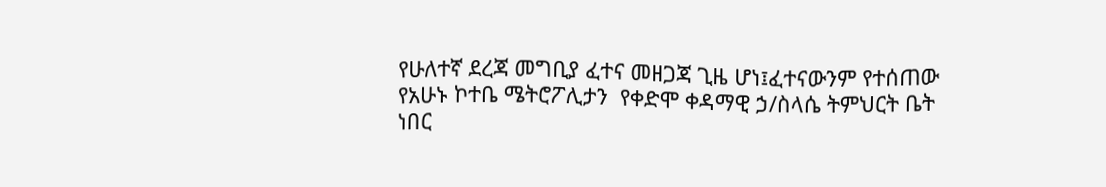የሁለተኛ ደረጃ መግቢያ ፈተና መዘጋጃ ጊዜ ሆነ፤ፈተናውንም የተሰጠው የአሁኑ ኮተቤ ሜትሮፖሊታን  የቀድሞ ቀዳማዊ ኃ/ስላሴ ትምህርት ቤት ነበር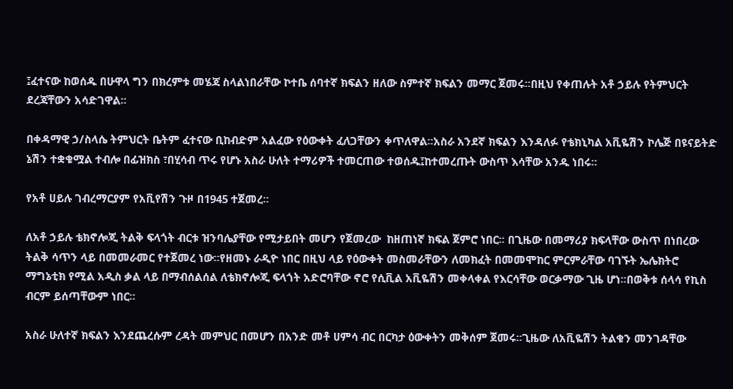፤ፈተናው ከወሰዱ በሁዋላ ግን በክረምቱ መሄጃ ስላልነበራቸው ኮተቤ ሰባተኛ ክፍልን ዘለው ስምተኛ ክፍልን መማር ጀመሩ፡፡በዚህ የቀጠሉት አቶ ኃይሉ የትምህርት ደረጃቸውን አሳድገዋል፡፡

በቀዳማዊ ኃ/ስላሴ ትምህርት ቤትም ፈተናው ቢከብድም አልፈው የዕውቀት ፈለጋቸውን ቀጥለዋል፡፡አስራ አንደኛ ክፍልን እንዳለፉ የቴክኒካል አቪዬሽን ኮሌጅ በዩናይትድ ኔሽን ተቋቁሟል ተብሎ በፊዝክስ ፣በሂሳብ ጥሩ የሆኑ አስራ ሁለት ተማሪዎች ተመርጠው ተወሰዱ፤ከተመረጡት ውስጥ እሳቸው አንዱ ነበሩ፡፡

የአቶ ሀይሉ ገብረማርያም የአቪየሽን ጉዞ በ1945 ተጀመረ፡፡

ለአቶ ኃይሉ ቴክኖሎጂ ትልቅ ፍላጎት ብርቱ ዝንባሌያቸው የሚታይበት መሆን የጀመረው  ከዘጠነኛ ክፍል ጀምሮ ነበር፡፡ በጊዜው በመማሪያ ክፍላቸው ውስጥ በነበረው ትልቅ ሳጥን ላይ በመመራመር የተጀመረ ነው፡፡የዘመኑ ራዲዮ ነበር በዚህ ላይ የዕውቀት መስመራቸውን ለመክፈት በመመሞከር ምርምራቸው ባገኙት ኤሌክትሮ ማግኔቲክ የሚል አዲስ ቃል ላይ በማብሰልሰል ለቴክኖሎጂ ፍላጎት አድሮባቸው ኖሮ የሲቪል አቪዬሽን መቀላቀል የእርሳቸው ወርቃማው ጊዜ ሆነ፡፡በወቅቱ ሰላሳ የኪስ ብርም ይሰጣቸውም ነበር፡፡

አስራ ሁለተኛ ክፍልን እንደጨረሱም ረዳት መምህር በመሆን በአንድ መቶ ሀምሳ ብር በርካታ ዕውቀትን መቅሰም ጀመሩ፡፡ጊዜው ለአቪዬሽን ትልቁን መንገዳቸው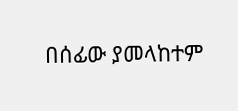በሰፊው ያመላከተም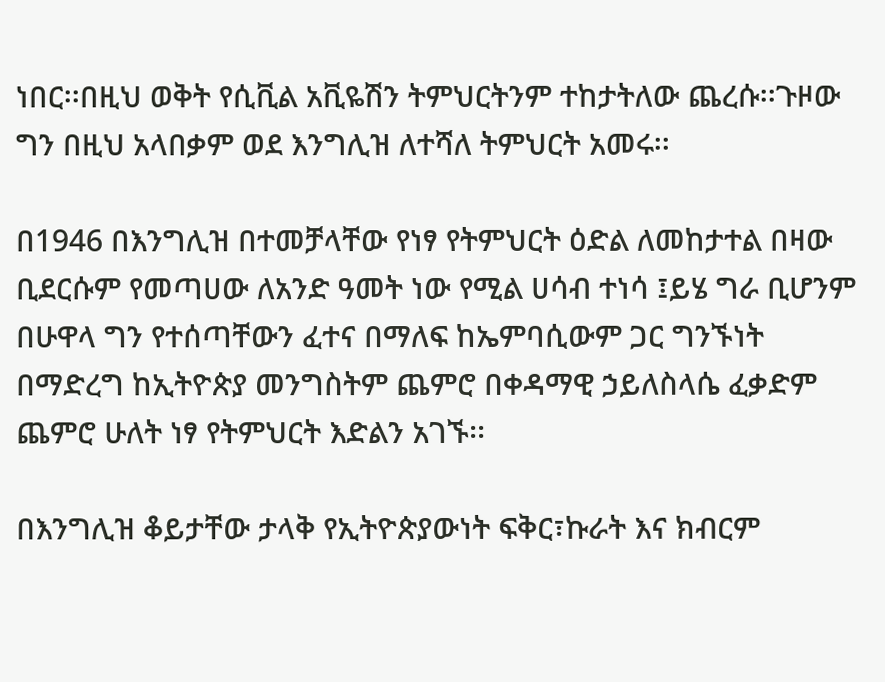ነበር፡፡በዚህ ወቅት የሲቪል አቪዬሽን ትምህርትንም ተከታትለው ጨረሱ፡፡ጉዞው ግን በዚህ አላበቃም ወደ እንግሊዝ ለተሻለ ትምህርት አመሩ፡፡

በ1946 በእንግሊዝ በተመቻላቸው የነፃ የትምህርት ዕድል ለመከታተል በዛው ቢደርሱም የመጣሀው ለአንድ ዓመት ነው የሚል ሀሳብ ተነሳ ፤ይሄ ግራ ቢሆንም በሁዋላ ግን የተሰጣቸውን ፈተና በማለፍ ከኤምባሲውም ጋር ግንኙነት በማድረግ ከኢትዮጵያ መንግስትም ጨምሮ በቀዳማዊ ኃይለስላሴ ፈቃድም ጨምሮ ሁለት ነፃ የትምህርት እድልን አገኙ፡፡

በእንግሊዝ ቆይታቸው ታላቅ የኢትዮጵያውነት ፍቅር፣ኩራት እና ክብርም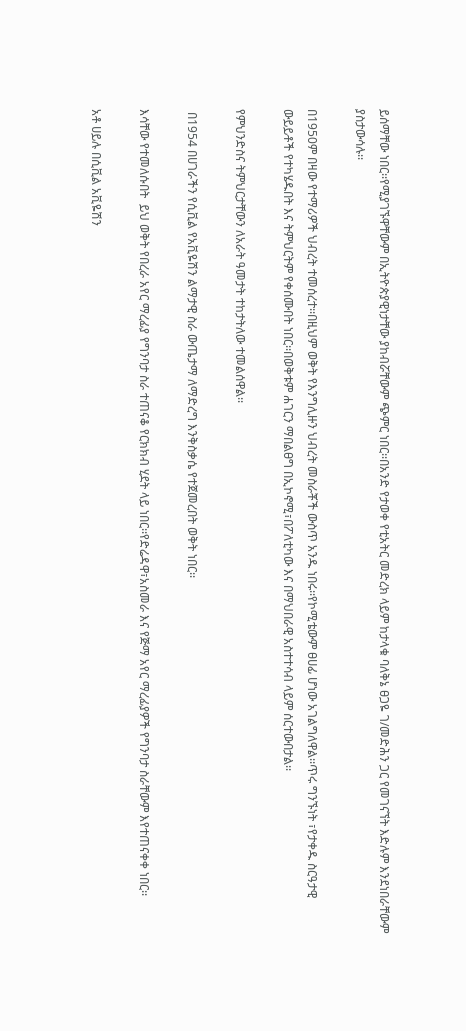ይሰማቸው ነበር፡፡የሚያገኙዋቸውም በኢትዮጵያዊነታቸው ያከብሯቸውም ጭምር ነበር፡፡በአንድ የታወቀ የቲአትር መድረክ ላይም ከታላቁ ባለቅኔ ፀጋዬ ገ/መድሕን ጋር የመገናኘት እድሉም እንደነበራቸውም ያስታውሳሉ፡፡

በ1950ም በዛው የተማሪዎች ህብረት ተመሰረተ፡፡በዚህም ወቅት የእንግሊዙን ህብረት መስራቾች ውስጥ አንዱ ነበሩ፡፡የኮሚቴውም ፀሀፊ ሆነው አገልግለዋል፡፡ጥሩ ግንኙነት ፣የታቀዱ ስርዓታዊ ውይይቶች የተካሄዱበት እና ትምህርትም የቀሰሙበት ነበር፡፡በወቅቱም ሐገርን ማበልፀግ በኢኮኖሚ፣በፖለቲካው እና በማህበራዊ አስተተሳብ ላይም ሰርተውበታል፡፡

የምህንድስና ትምህርታቸውን ለአራት ዓመታት ተከታትለው ተመልሰዋል፡፡

 በ1954 በሀገራችን የሲቪል የአቪዬሽን ልማታዊ ስራ ውጤታማ ለማድረግ እንቅስቃሴ የተጀመረበት ወቅት ነበር፡፡

እሳቸው የተመለሱበት  ይህ ወቅት የበረራ አየር ማረፊያ የግንባታ ስራ ተጠናቆ የርክክብ ሂደት ላይ ነበር፡፡የድሬዳዋ፣አስመራ እና የጅማ አየር ማረፊያዎች የግንባታ ስራቸውም እየተጠናቀቀ ነበር፡፡

አቶ ሀይሉ በሲቪል አቪዬሽን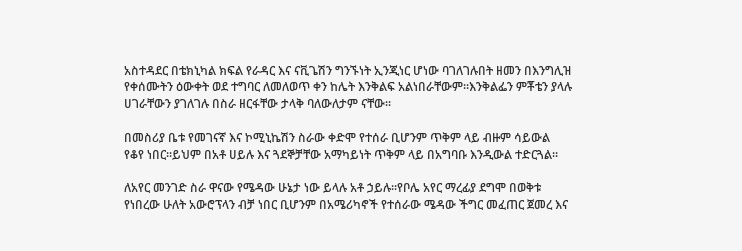አስተዳደር በቴክኒካል ክፍል የራዳር እና ናቪጌሽን ግንኙነት ኢንጂነር ሆነው ባገለገሉበት ዘመን በእንግሊዝ የቀሰሙትን ዕውቀት ወደ ተግባር ለመለወጥ ቀን ከሌት እንቅልፍ አልነበራቸውም፡፡እንቅልፌን ምቾቴን ያላሉ ሀገራቸውን ያገለገሉ በስራ ዘርፋቸው ታላቅ ባለውለታም ናቸው፡፡

በመስሪያ ቤቱ የመገናኛ እና ኮሚኒኬሽን ስራው ቀድሞ የተሰራ ቢሆንም ጥቅም ላይ ብዙም ሳይውል የቆየ ነበር፡፡ይህም በአቶ ሀይሉ እና ጓደኞቻቸው አማካይነት ጥቅም ላይ በአግባቡ እንዲውል ተድርጓል፡፡

ለአየር መንገድ ስራ ዋናው የሜዳው ሁኔታ ነው ይላሉ አቶ ኃይሉ፡፡የቦሌ አየር ማረፊያ ደግሞ በወቅቱ የነበረው ሁለት አውሮፕላን ብቻ ነበር ቢሆንም በአሜሪካኖች የተሰራው ሜዳው ችግር መፈጠር ጀመረ እና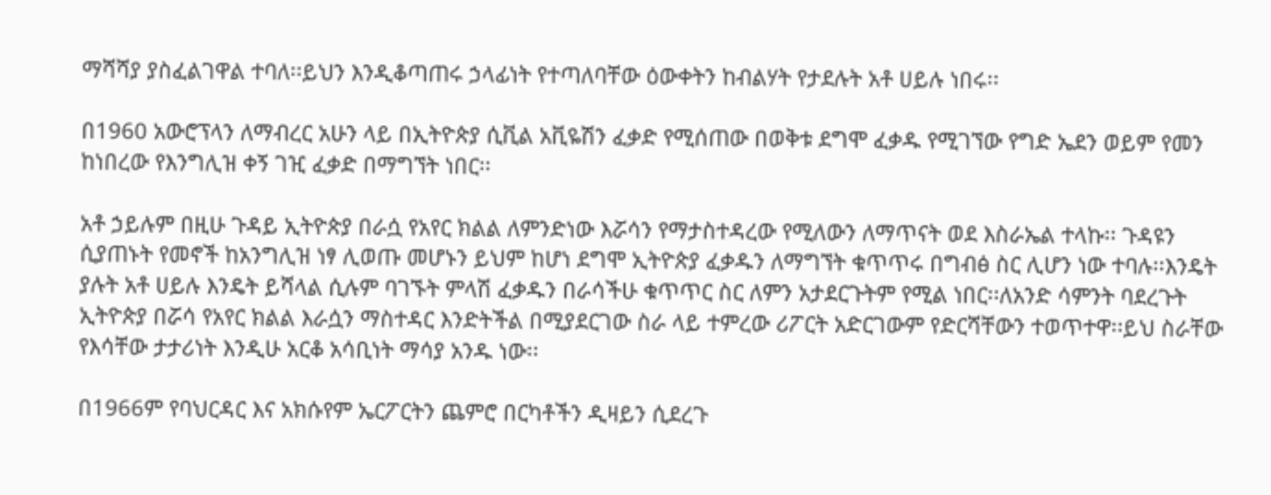ማሻሻያ ያስፈልገዋል ተባለ፡፡ይህን እንዲቆጣጠሩ ኃላፊነት የተጣለባቸው ዕውቀትን ከብልሃት የታደሉት አቶ ሀይሉ ነበሩ፡፡

በ1960 አውሮፕላን ለማብረር አሁን ላይ በኢትዮጵያ ሲቪል አቪዬሽን ፈቃድ የሚሰጠው በወቅቱ ደግሞ ፈቃዱ የሚገኘው የግድ ኤደን ወይም የመን ከነበረው የእንግሊዝ ቀኝ ገዢ ፈቃድ በማግኘት ነበር፡፡

አቶ ኃይሉም በዚሁ ጉዳይ ኢትዮጵያ በራሷ የአየር ክልል ለምንድነው እሯሳን የማታስተዳረው የሚለውን ለማጥናት ወደ እስራኤል ተላኩ፡፡ ጉዳዩን ሲያጠኑት የመኖች ከአንግሊዝ ነፃ ሊወጡ መሆኑን ይህም ከሆነ ደግሞ ኢትዮጵያ ፈቃዱን ለማግኘት ቁጥጥሩ በግብፅ ስር ሊሆን ነው ተባሉ፡፡እንዴት ያሉት አቶ ሀይሉ እንዴት ይሻላል ሲሉም ባገኙት ምላሽ ፈቃዱን በራሳችሁ ቁጥጥር ስር ለምን አታደርጉትም የሚል ነበር፡፡ለአንድ ሳምንት ባደረጉት ኢትዮጵያ በሯሳ የአየር ክልል እራሷን ማስተዳር እንድትችል በሚያደርገው ስራ ላይ ተምረው ሪፖርት አድርገውም የድርሻቸውን ተወጥተዋ፡፡ይህ ስራቸው የእሳቸው ታታሪነት እንዲሁ አርቆ አሳቢነት ማሳያ አንዱ ነው፡፡

በ1966ም የባህርዳር እና አክሱየም ኤርፖርትን ጨምሮ በርካቶችን ዲዛይን ሲደረጉ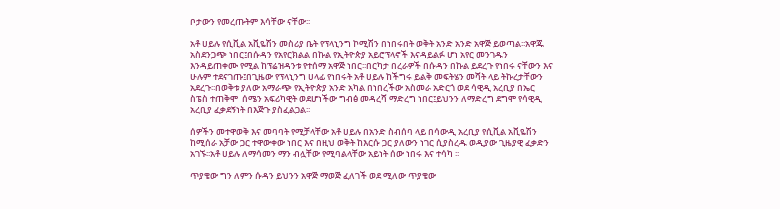ቦታውን የመረጡትም እሳቸው ናቸው፡፡

አቶ ሀይሉ የሲቪል አቪዬሽን መስሪያ ቤት የፕላኒንግ ኮሚሽን በነበሩበት ወቅት አንድ አንድ አዋጅ ይወጣል፡፡አዋጁ አስደንጋጭ ነበር፤በሱዳን የአየርክልል በኩል የኢትዮጵያ አይሮፕላኖች እናዳይልፉ ሆነ አየር መንገዱን እንዳይጠቀሙ የሚል ከፕሬዝዳንቱ የተሰማ አዋጅ ነበር፡፡በርካታ በረራዎች በሱዳን በኩል ይደረጉ የነበሩ ናቸውን እና ሁሉም ተደናገጡ፤በጊዜው የፕላኒንግ ሀላፊ የነበሩት አቶ ሀይሉ ከችግሩ ይልቅ መፍትሄን መሻት ላይ ትኩረታቸውን አደረጉ፡፡በወቅቱ ያለው አማራጭ የኢትዮጵያ አንድ አካል በነበረችው አስመራ አድርጎ ወደ ሳዊዲ አረቢያ በኤር ስፔስ ተጠቅሞ  ሰሜን አፍሪካዊት ወደሆነችው ግብፅ መዳረሻ ማድረግ ነበር፤ይህንን ለማድረግ ደግሞ የሳዊዲ አረቢያ ፈቃደኝነት በእጅጉ ያስፈልጋል፡፡

ሰዎችን መተዋወቅ እና መባባት የሚቻላቸው አቶ ሀይሉ በአንድ ስብሰባ ላይ በሳውዲ አረቢያ የሲቪል አቪዬሽን ከሚሰራ አቻው ጋር ተዋውቀው ነበር እና በዚህ ወቅት ከእርሱ ጋር ያለውን ነገር ሲያስረዱ ወዲያው ጊዜያዊ ፈቃድን አገኙ፡፡አቶ ሀይሉ ለማሳመን ማን ብሏቸው የሚባልላቸው አይነት ሰው ነበሩ እና ተሳካ ፡፡

ጥያቄው ግን ለምን ሱዳን ይህንን አዋጅ ማወጅ ፈለገች ወደ ሚለው ጥያቄው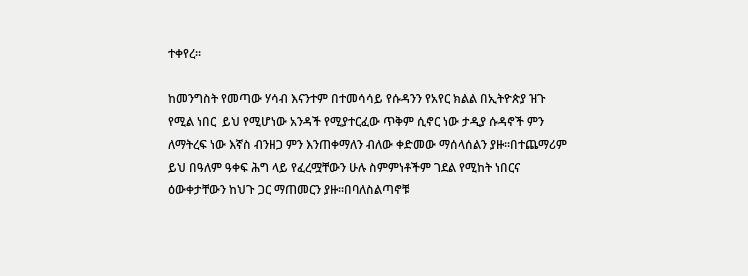ተቀየረ፡፡

ከመንግስት የመጣው ሃሳብ እናንተም በተመሳሳይ የሱዳንን የአየር ክልል በኢትዮጵያ ዝጉ የሚል ነበር  ይህ የሚሆነው አንዳች የሚያተርፈው ጥቅም ሲኖር ነው ታዲያ ሱዳኖች ምን ለማትረፍ ነው እኛስ ብንዘጋ ምን እንጠቀማለን ብለው ቀድመው ማሰላሰልን ያዙ፡፡በተጨማሪም ይህ በዓለም ዓቀፍ ሕግ ላይ የፈረሟቸውን ሁሉ ስምምነቶችም ገደል የሚከት ነበርና ዕውቀታቸውን ከህጉ ጋር ማጠመርን ያዙ፡፡በባለስልጣኖቹ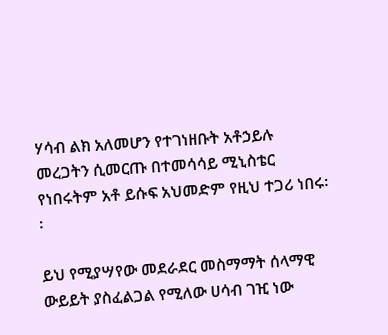ሃሳብ ልክ አለመሆን የተገነዘቡት አቶኃይሉ መረጋትን ሲመርጡ በተመሳሳይ ሚኒስቴር የነበሩትም አቶ ይሱፍ አህመድም የዚህ ተጋሪ ነበሩ፡፡

ይህ የሚያሣየው መደራደር መስማማት ሰላማዊ ውይይት ያስፈልጋል የሚለው ሀሳብ ገዢ ነው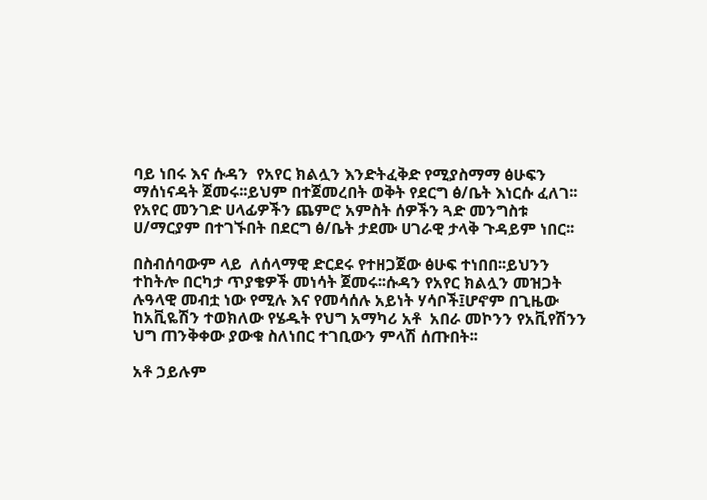ባይ ነበሩ እና ሱዳን  የአየር ክልሏን እንድትፈቅድ የሚያስማማ ፅሁፍን ማሰነናዳት ጀመሩ፡፡ይህም በተጀመረበት ወቅት የደርግ ፅ/ቤት እነርሱ ፈለገ፡፡የአየር መንገድ ሀላፊዎችን ጨምሮ አምስት ሰዎችን ጓድ መንግስቱ ሀ/ማርያም በተገኙበት በደርግ ፅ/ቤት ታደሙ ሀገራዊ ታላቅ ጉዳይም ነበር፡፡

በስብሰባውም ላይ  ለሰላማዊ ድርደሩ የተዘጋጀው ፅሁፍ ተነበበ፡፡ይህንን ተከትሎ በርካታ ጥያቄዎች መነሳት ጀመሩ፡፡ሱዳን የአየር ክልሏን መዝጋት ሉዓላዊ መብቷ ነው የሚሉ እና የመሳሰሉ አይነት ሃሳቦች፤ሆኖም በጊዜው ከአቪዬሽን ተወክለው የሄዱት የህግ አማካሪ አቶ  አበራ መኮንን የአቪየሽንን ህግ ጠንቅቀው ያውቁ ስለነበር ተገቢውን ምላሽ ሰጡበት፡፡

አቶ ኃይሉም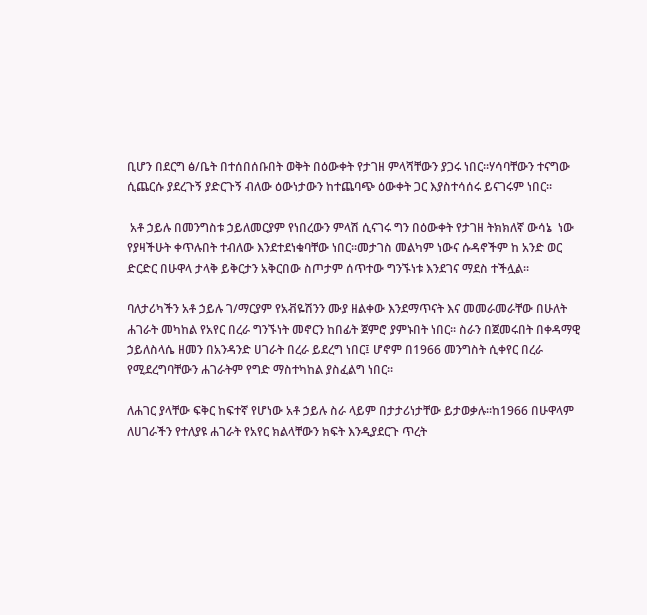ቢሆን በደርግ ፅ/ቤት በተሰበሰቡበት ወቅት በዕውቀት የታገዘ ምላሻቸውን ያጋሩ ነበር፡፡ሃሳባቸውን ተናግው ሲጨርሱ ያደረጉኝ ያድርጉኝ ብለው ዕውነታውን ከተጨባጭ ዕውቀት ጋር እያስተሳሰሩ ይናገሩም ነበር፡፡

 አቶ ኃይሉ በመንግስቱ ኃይለመርያም የነበረውን ምላሽ ሲናገሩ ግን በዕውቀት የታገዘ ትክክለኛ ውሳኔ  ነው የያዛችሁት ቀጥሉበት ተብለው እንደተደነቁባቸው ነበር፡፡መታገስ መልካም ነውና ሱዳኖችም ከ አንድ ወር ድርድር በሁዋላ ታላቅ ይቅርታን አቅርበው ስጦታም ሰጥተው ግንኙነቱ እንደገና ማደስ ተችሏል፡፡

ባለታሪካችን አቶ ኃይሉ ገ/ማርያም የአቭዬሽንን ሙያ ዘልቀው እንደማጥናት እና መመራመራቸው በሁለት ሐገራት መካከል የአየር በረራ ግንኙነት መኖርን ከበፊት ጀምሮ ያምኑበት ነበር፡፡ ስራን በጀመሩበት በቀዳማዊ ኃይለስላሴ ዘመን በአንዳንድ ሀገራት በረራ ይደረግ ነበር፤ ሆኖም በ1966 መንግስት ሲቀየር በረራ የሚደረግባቸውን ሐገራትም የግድ ማስተካከል ያስፈልግ ነበር፡፡

ለሐገር ያላቸው ፍቅር ከፍተኛ የሆነው አቶ ኃይሉ ስራ ላይም በታታሪነታቸው ይታወቃሉ፡፡ከ1966 በሁዋላም ለሀገራችን የተለያዩ ሐገራት የአየር ክልላቸውን ክፍት እንዲያደርጉ ጥረት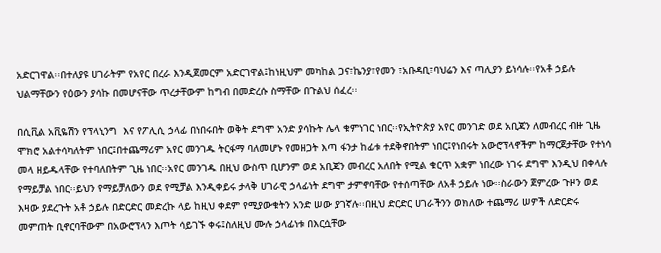አድርገዋል፡፡በተለያዩ ሀገራትም የአየር በረራ እንዲጀመርም አድርገዋል፤ከነዚህም መካከል ጋና፣ኬንያ፣የመን ፣አቡዳቢ፣ባህሬን እና ጣሊያን ይነሳሉ፡፡የአቶ ኃይሉ ህልማቸውን የዕውን ያሳኩ በመሆናቸው ጥረታቸውም ከግብ በመድረሱ ስማቸው በጉልህ ሰፈረ፡፡

በሲቪል አቪዬሽን የፕላኒንግ  እና የፖሊሲ ኃላፊ በነበሩበት ወቅት ደግሞ አንድ ያሳኩት ሌላ ቁምነገር ነበር፡፡የኢትዮጵያ አየር መንገድ ወደ አቢጃን ለመብረር ብዙ ጊዜ ሞክሮ አልተሳካለትም ነበር፤በተጨማሪም አየር መንገዱ ትርፋማ ባለመሆኑ የመዘጋት እጣ ፋንታ ከፊቱ ተደቅኖበትም ነበር፤የነበሩት አውሮፕላኖችም ከማርጀታቸው የተነሳ መላ ዘይዱላቸው የተባለበትም ጊዜ ነበር፡፡አየር መንገዱ በዚህ ውስጥ ቢሆንም ወደ አቢጃን መብረር አለበት የሚል ቁርጥ አቋም ነበረው ነገሩ ደግሞ እንዲህ በቀላሉ የማይቻል ነበር፡፡ይህን የማይቻለውን ወደ የሚቻል እንዲቀይሩ ታላቅ ሀገራዊ ኃላፊነት ደግሞ ታምኖባቸው የተሰጣቸው ለአቶ ኃይሉ ነው፡፡ስራውን ጀምረው ጉዞን ወደ እዛው ያደረጉት አቶ ኃይሉ በድርድር መድረኩ ላይ ከዚህ ቀደም የሚያውቁትን አንድ ሠው ያገኛሉ፡፡በዚህ ድርድር ሀገራችንን ወክለው ተጨማሪ ሠዎች ለድርድሩ መምጠት ቢኖርባቸውም በአውሮፕላን እጦት ሳይገኙ ቀሩ፤ስለዚህ ሙሉ ኃላፊነቱ በእርሷቸው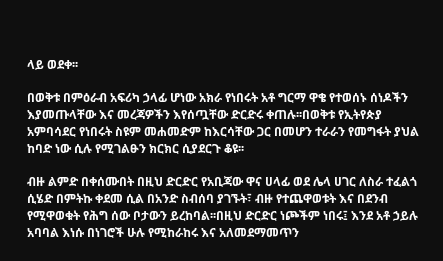ላይ ወደቀ፡፡

በወቅቱ በምዕራብ አፍሪካ ኃላፊ ሆነው አክራ የነበሩት አቶ ግርማ ዋቄ የተወሰኑ ሰነዶችን እያመጡላቸው እና መረጃዎችን እየሰጧቸው ድርድሩ ቀጠሉ፡፡በወቅቱ የኢትየጵያ አምባሳደር የነበሩት ስዩም መሐመድም ከእርሳቸው ጋር በመሆን ተራራን የመግፋት ያህል ከባድ ነው ሲሉ የሚገልፁን ክርክር ሲያደርጉ ቆዩ፡፡

ብዙ ልምድ በቀሰሙበት በዚህ ድርድር የአቢጃው ዋና ሀላፊ ወደ ሌላ ሀገር ለስራ ተፈልጎ ሲሄድ በምትኩ ቀደመ ሲል በአንድ ስብሰባ ያገኙት፣ ብዙ የተጨዋወቱት እና በደንብ የሚዋወቁት የሕግ ሰው ቦታውን ይረከባል፡፡በዚህ ድርድር ነጮችም ነበሩ፤ እንደ አቶ ኃይሉ አባባል እነሱ በነገሮች ሁሉ የሚከራከሩ እና አለመደማመጥን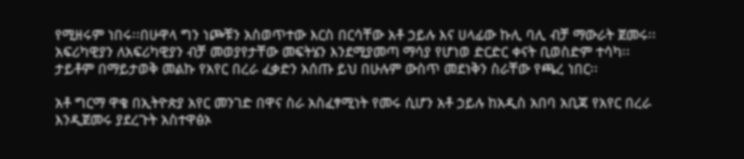የሚዘሩም ነበሩ፡፡በሁዋላ ግን ነጮቹን አስወጥተው እርስ በርሳቸው አቶ ኃይሉ እና ሀላፊው ኩሊ ባሊ ብቻ ማውራት ጀመሩ፡፡አፍሪካዊያን ለአፍሪካዊያን ብቻ መወያየታቸው መፍትሄን እንደሚያመጣ ማሳያ የሆነወ ድርድር ቀናት ቢወስድም ተሳካ፡፡ታይቶም በማይታወቅ መልኩ የአየር በረራ ፈቃድን አሰጡ ይህ በሁሉም ውስጥ መደነቅን ስራቸው የጫረ ነበር፡፡

አቶ ግርማ ዋቄ በኢትዮጵያ አየር መንገድ በዋና ስራ አስፈፃሚነት የመሩ ሲሆን አቶ ኃይሉ ከአዲስ አበባ አቢጃ የአየር በረራ እንዲጀመሩ ያደረጉት አስተዋፅኦ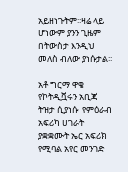አይዘነጉትም፡፡ዛሬ ላይ ሆነውም ያንን ጊዜም በትውስታ እንዲህ መለስ ብለው ያነሱታል፡፡

አቶ ግርማ ዋቄ የኮትዲቯሩን አቢጃ ትዝታ ሲያነሱ  የምዕራብ አፍሪካ ሀገራት ያቋቋሙት ኤር አፍሪክ የሚባል አየር መንገድ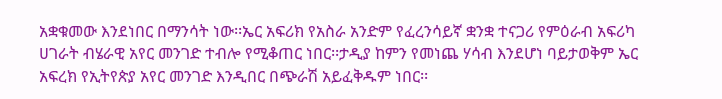አቋቁመው እንደነበር በማንሳት ነው፡፡ኤር አፍሪክ የአስራ አንድም የፈረንሳይኛ ቋንቋ ተናጋሪ የምዕራብ አፍሪካ ሀገራት ብሄራዊ አየር መንገድ ተብሎ የሚቆጠር ነበር፡፡ታዲያ ከምን የመነጨ ሃሳብ እንደሆነ ባይታወቅም ኤር አፍረክ የኢትየጵያ አየር መንገድ እንዲበር በጭራሽ አይፈቅዱም ነበር፡፡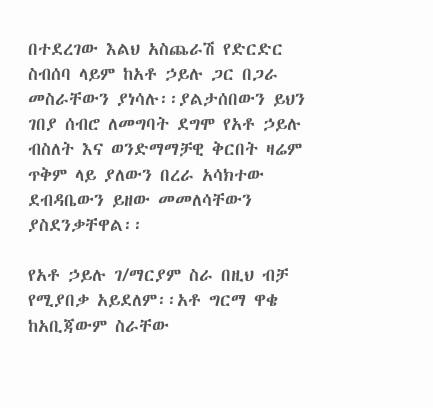በተደረገው እልህ አስጨራሽ የድርድር ስብሰባ ላይም ከአቶ ኃይሉ ጋር በጋራ መስራቸውን ያነሳሉ፡፡ያልታሰበውን ይህን ገበያ ሰብሮ ለመግባት ደግሞ የአቶ ኃይሉ ብስለት እና ወንድማማቻዊ ቅርበት ዛሬም ጥቅም ላይ ያለውን በረራ አሳክተው ደብዳቤውን ይዘው መመለሳቸውን ያስደንቃቸዋል፡፡

የአቶ ኃይሉ ገ/ማርያም ስራ በዚህ ብቻ የሚያበቃ አይደለም፡፡አቶ ግርማ ዋቄ ከአቢጃውም ስራቸው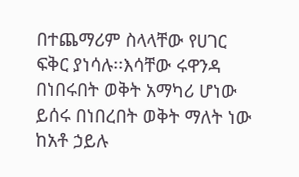በተጨማሪም ስላላቸው የሀገር ፍቅር ያነሳሉ፡፡እሳቸው ሩዋንዳ በነበሩበት ወቅት አማካሪ ሆነው ይሰሩ በነበረበት ወቅት ማለት ነው ከአቶ ኃይሉ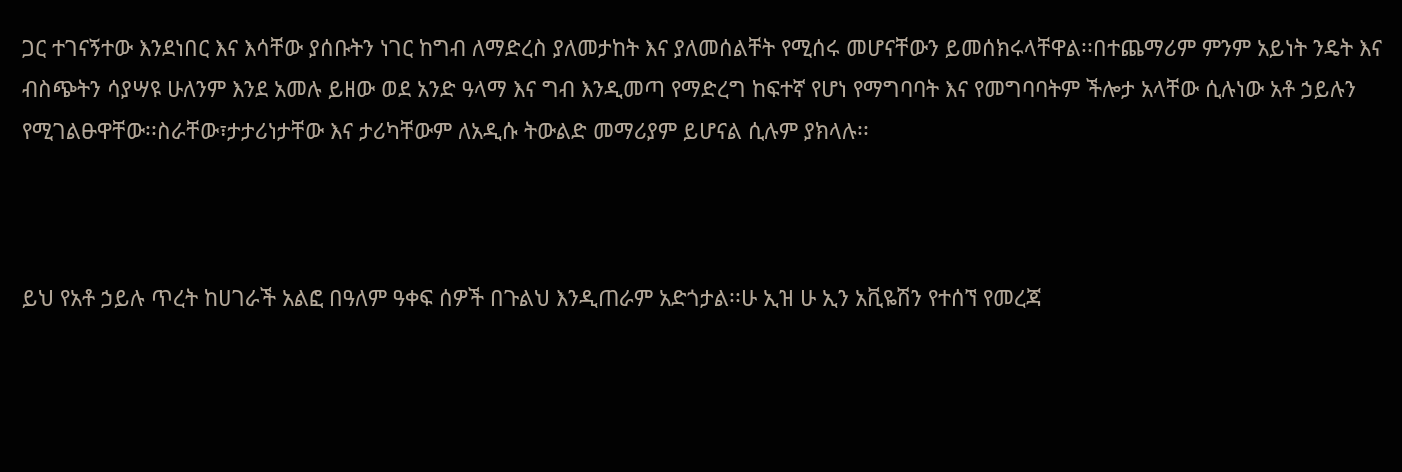ጋር ተገናኝተው እንደነበር እና እሳቸው ያሰቡትን ነገር ከግብ ለማድረስ ያለመታከት እና ያለመሰልቸት የሚሰሩ መሆናቸውን ይመሰክሩላቸዋል፡፡በተጨማሪም ምንም አይነት ንዴት እና ብስጭትን ሳያሣዩ ሁለንም እንደ አመሉ ይዘው ወደ አንድ ዓላማ እና ግብ እንዲመጣ የማድረግ ከፍተኛ የሆነ የማግባባት እና የመግባባትም ችሎታ አላቸው ሲሉነው አቶ ኃይሉን የሚገልፁዋቸው፡፡ስራቸው፣ታታሪነታቸው እና ታሪካቸውም ለአዲሱ ትውልድ መማሪያም ይሆናል ሲሉም ያክላሉ፡፡



ይህ የአቶ ኃይሉ ጥረት ከሀገራች አልፎ በዓለም ዓቀፍ ሰዎች በጉልህ እንዲጠራም አድጎታል፡፡ሁ ኢዝ ሁ ኢን አቪዬሽን የተሰኘ የመረጃ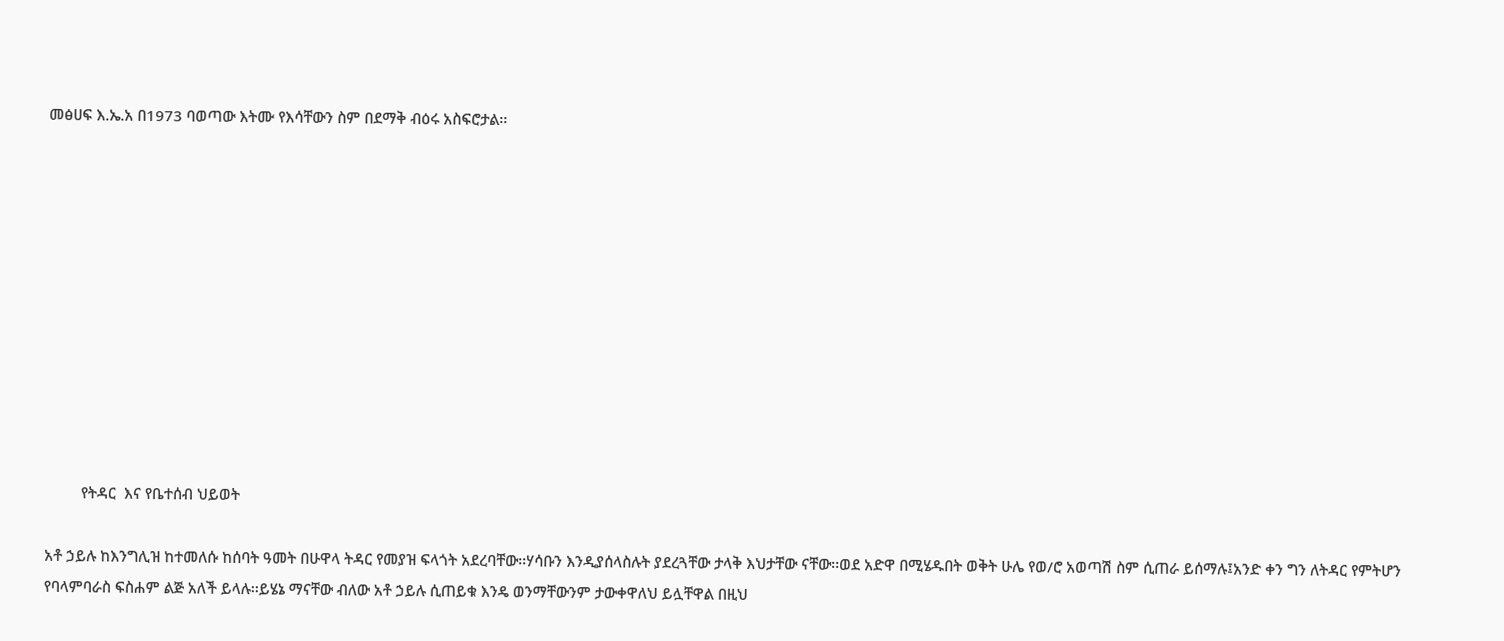መፅሀፍ እ.ኤ.አ በ1973 ባወጣው እትሙ የእሳቸውን ስም በደማቅ ብዕሩ አስፍሮታል፡፡











         የትዳር  እና የቤተሰብ ህይወት

አቶ ኃይሉ ከእንግሊዝ ከተመለሱ ከሰባት ዓመት በሁዋላ ትዳር የመያዝ ፍላጎት አደረባቸው፡፡ሃሳቡን እንዲያሰላስሉት ያደረጓቸው ታላቅ እህታቸው ናቸው፡፡ወደ አድዋ በሚሄዱበት ወቅት ሁሌ የወ/ሮ አወጣሽ ስም ሲጠራ ይሰማሉ፤አንድ ቀን ግን ለትዳር የምትሆን የባላምባራስ ፍስሐም ልጅ አለች ይላሉ፡፡ይሄኔ ማናቸው ብለው አቶ ኃይሉ ሲጠይቁ እንዴ ወንማቸውንም ታውቀዋለህ ይሏቸዋል በዚህ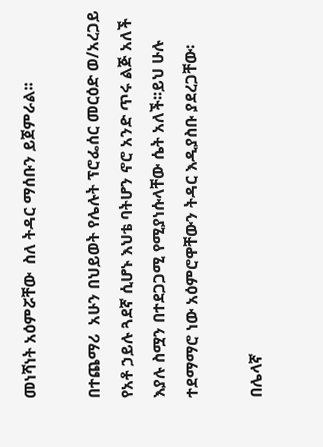መነሻነት አዕምሯቸው  ስለ ትዳር ማሰቡን ይጀምራል፡፡

በተጨማሪ  አሁን በህይወት የሌሉት ፕሮፌሰር መርዕድ ወ/አረጋይ የአቶ ኃይሉ ጓደኛ ሲሆኑ እህቴ ባትሆን ኖሮ አንድ ጥሩ ልጅ አለች እያሉ ስሟን በተደጋጋሚ የሚያነሱላቸው ሴት አለች፡፡ይህ ሁሉ ተደማማሮ ነው አዕምሮዋቸውን ትዳር እዲያስቡ ያደረጋቸው፡

በሌላኛ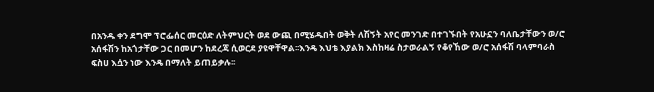በአንዱ ቀን ደግሞ ፕሮፌሰር መርዕድ ለትምህርት ወደ ውጪ በሚሄዱበት ወቅት ለሽኝት አየር መንገድ በተገኙበት የአሁኗን ባለቤታቸውን ወ/ሮ አሰፋሽን ከአጎታቸው ጋር በመሆን ከደረጃ ሲወርደ ያዩዋቸዋል፡፡እንዴ እህቴ እያልክ እስከዛሬ ስታወራልኝ የቆየኸው ወ/ሮ አሰፋሽ ባላምባራስ ፍስሀ እሷን ነው እንዴ በማለት ይጠይቃሉ፡፡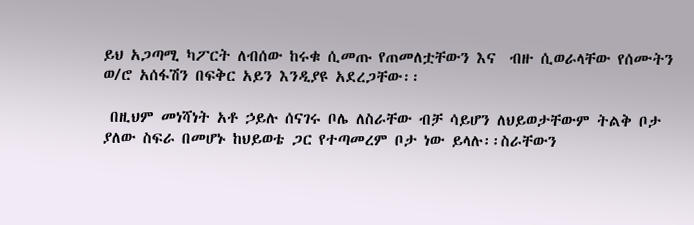ይህ አጋጣሚ ካፖርት ለብሰው ከሩቁ ሲመጡ የጠመለቷቸውን እና  ብዙ ሲወራላቸው የሰሙትን ወ/ሮ አሰፋሽን በፍቅር አይን እንዲያዩ አደረጋቸው፡፡

 በዚህም መነሻነት አቶ ኃይሉ ሰናገሩ ቦሌ ለስራቸው ብቻ ሳይሆን ለህይወታቸውም ትልቅ ቦታ ያለው ስፍራ በመሆኑ ከህይወቴ ጋር የተጣመረም ቦታ ነው ይላሉ፡፡ስራቸውን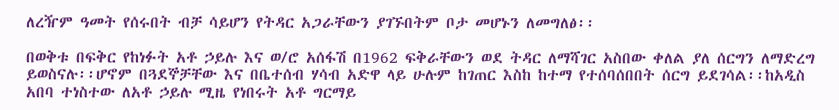ለረዥም ዓመት የሰሩበት ብቻ ሳይሆን የትዳር አጋራቸውን ያገኙበትም ቦታ መሆኑን ለመግለፅ፡፡

በወቅቱ በፍቅር የከነፉት አቶ ኃይሉ እና ወ/ሮ አሰፋሽ በ1962 ፍቅራቸውን ወደ ትዳር ለማሻገር አስበው ቀለል ያለ ሰርግን ለማድረግ ይወስናሉ፡፡ሆኖም በጓደኞቻቸው እና በቤተሰብ ሃሳብ አድዋ ላይ ሁሉም ከገጠር እስከ ከተማ የተሰባሰበበት ሰርግ ይደገሳል፡፡ከአዲስ አበባ ተነስተው ለአቶ ኃይሉ ሚዜ የነበሩት አቶ ግርማይ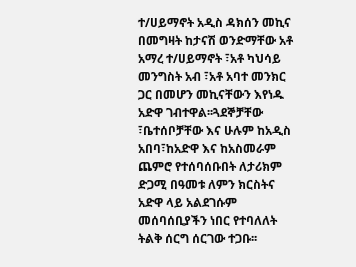ተ/ሀይማኖት አዲስ ዳክሰን መኪና በመግዛት ከታናሽ ወንድማቸው አቶ አማረ ተ/ሀይማኖት ፣አቶ ካህሳይ መንግስት አብ ፣አቶ አባተ መንክር ጋር በመሆን መኪናቸውን እየነዱ አድዋ ገብተዋል፡፡ጓደኞቻቸው ፣ቤተሰቦቻቸው እና ሁሉም ከአዲስ አበባ፣ከአድዋ እና ከአስመራም ጨምሮ የተሰባሰቡበት ለታሪክም ድጋሚ በዓመቱ ለምን ክርስትና አድዋ ላይ አልደገሱም መሰባሰቢያችን ነበር የተባለለት ትልቅ ሰርግ ሰርገው ተጋቡ፡፡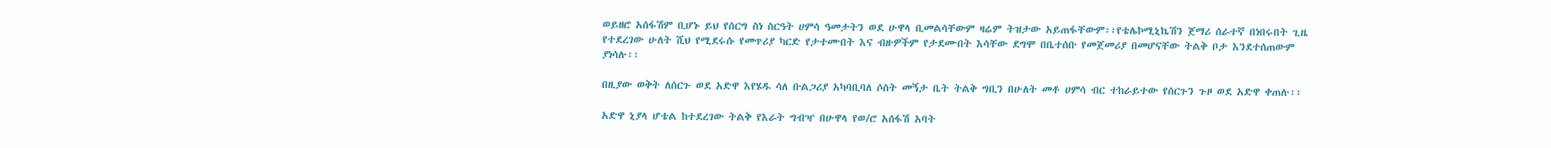ወይዘሮ አሰፋሽም ቢሆኑ ይህ የሰርግ ስነ ስርዓት ሀምሳ ዓመታትን ወደ ሁዋላ ቢመልሳቸውም ዛሬም ትዝታው አይጠፋቸውም፡፡የቴሌኮሚኒኬሽን ጀማሪ ሰራተኛ በነበሩበት ጊዜ የተደረገው ሁለት ሺህ የሚደሩሱ የመጥሪያ ካርድ የታተሙበት እና ብዙዎችም የታደሙበት እሳቸው ደግሞ በቤተሰቡ የመጀመሪያ በመሆናቸው ትልቅ ቦታ እንደተሰጠውም ያነሳሉ፡፡

በዚያው ወቅት ለሰርጉ ወደ አድዋ እየሄዱ ሳለ ቡልጋሪያ አካባቢባለ ሶስት መኝታ ቤት ትልቅ ግቢን በሁለት መቶ ሀምሳ ብር ተከራይተው የሰርጉን ጉዞ ወደ አድዋ ቀጠሉ፡፡

አድዋ ኒያላ ሆቴል ከተደረገው ትልቅ የእራት ግብዣ በሁዋላ የወ/ሮ አሰፋሽ አባት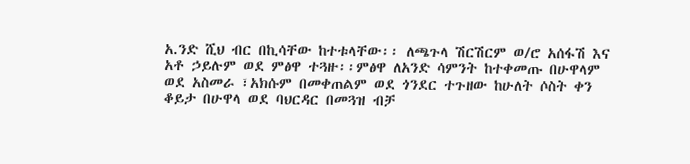አ.ንድ ሺህ ብር በኪሳቸው ከተቱላቸው፡፡ ለጫጉላ ሽርሽርም ወ/ሮ አሰፋሽ እና አቶ ኃይሉም ወደ ምፅዋ ተጓዙ፡፡ምፅዋ ለአንድ ሳምንት ከተቀመጡ በሁዋላም ወደ አስመራ ፣አክሱም በመቀጠልም ወደ ጎንደር ተጉዘው ከሁለት ሶስት ቀን ቆይታ በሁዋላ ወደ ባህርዳር በመጓዝ ብቻ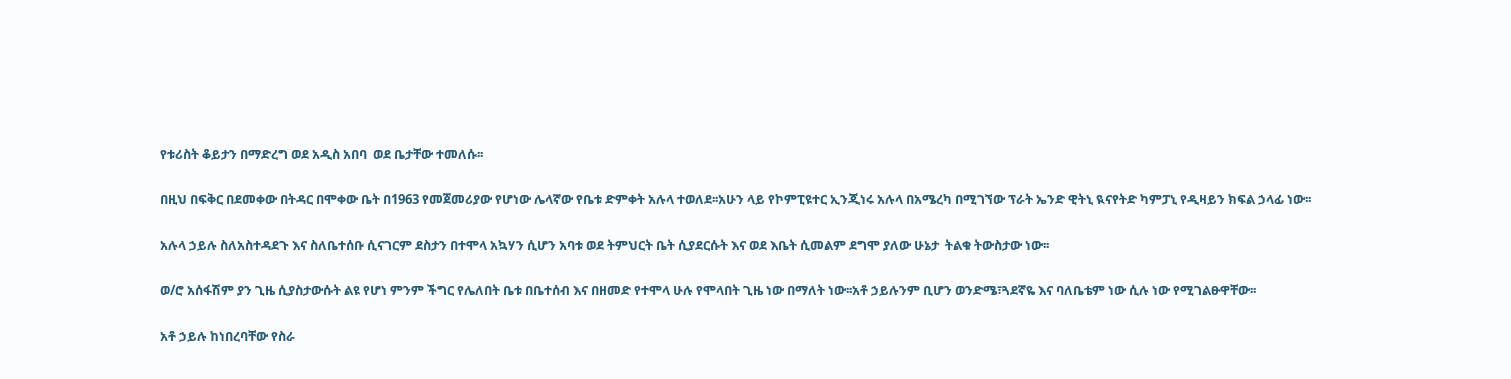የቱሪስት ቆይታን በማድረግ ወደ አዲስ አበባ  ወደ ቤታቸው ተመለሱ፡፡

በዚህ በፍቅር በደመቀው በትዳር በሞቀው ቤት በ1963 የመጀመሪያው የሆነው ሌላኛው የቤቱ ድምቀት አሉላ ተወለደ፡፡አሁን ላይ የኮምፒዩተር ኢንጂነሩ አሉላ በአሜረካ በሚገኘው ፕራት ኤንድ ዊትኒ ዪናየትድ ካምፓኒ የዲዛይን ክፍል ኃላፊ ነው፡፡

አሉላ ኃይሉ ስለአስተዳደጉ እና ስለቤተሰቡ ሲናገርም ደስታን በተሞላ አኳሃን ሲሆን አባቱ ወደ ትምህርት ቤት ሲያደርሱት እና ወደ እቤት ሲመልም ደግሞ ያለው ሁኔታ  ትልቁ ትውስታው ነው፡፡

ወ/ሮ አሰፋሽም ያን ጊዜ ሲያስታውሱት ልዩ የሆነ ምንም ችግር የሌለበት ቤቱ በቤተሰብ እና በዘመድ የተሞላ ሁሉ የሞላበት ጊዜ ነው በማለት ነው፡፡አቶ ኃይሉንም ቢሆን ወንድሜ፣ጓደኛዬ እና ባለቤቴም ነው ሲሉ ነው የሚገልፁዋቸው፡፡

አቶ ኃይሉ ከነበረባቸው የስራ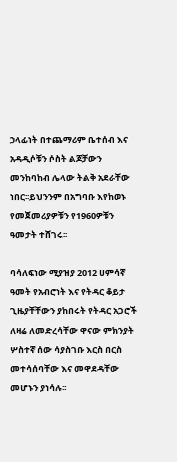ኃላፊነት በተጨማሪም ቤተሰብ እና አዳዲሶቹን ሶስት ልጆቻውን መንከባከብ ሌላው ትልቅ አደራቸው ነበር፡፡ይህንንም በአግባቡ እየከወኑ የመጀመሪያዎቹን የ1960ዎቹን ዓመታት ተሸገሩ፡፡

ባሳለፍነው ሚያዝያ 2012 ሀምሳኛ ዓመት የአብሮነት እና የትዳር ቆይታ ጊዜያቸቸውን ያከበሩት የትዳር አጋሮች ለዛሬ ለመድረሳቸው ዋናው ምክንያት ሦስተኛ ሰው ሳያስገቡ እርስ በርስ መተሳሰባቸው እና መዋደዳቸው መሆኑን ያነሳሉ፡፡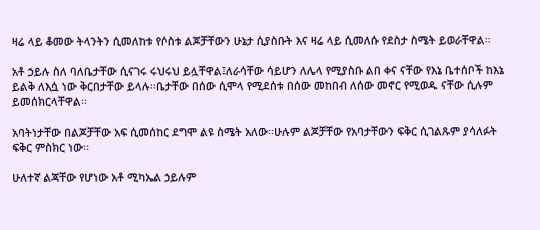ዛሬ ላይ ቆመው ትላንትን ሲመለከቱ የሶስቱ ልጆቻቸውን ሁኔታ ሲያስቡት እና ዛሬ ላይ ሲመለሱ የደስታ ስሜት ይወራቸዋል፡፡

አቶ ኃይሉ ስለ ባለቤታቸው ሲናገሩ ሩህሩህ ይሏቸዋል፤ለራሳቸው ሳይሆን ለሌላ የሚያስቡ ልበ ቀና ናቸው የእኔ ቤተሰቦች ከእኔ ይልቅ ለእሷ ነው ቅርበታቸው ይላሉ፡፡ቤታቸው በሰው ሲሞላ የሚደሰቱ በሰው መከበብ ለሰው መኖር የሚወዱ ናቸው ሲሉም ይመሰክርላቸዋል፡፡

አባትነታቸው በልጆቻቸው አፍ ሲመሰከር ደግሞ ልዩ ስሜት አለው፡፡ሁሉም ልጆቻቸው የአባታቸውን ፍቅር ሲገልጹም ያሳለፉት ፍቅር ምስክር ነው፡፡

ሁለተኛ ልጃቸው የሆነው አቶ ሚካኤል ኃይሉም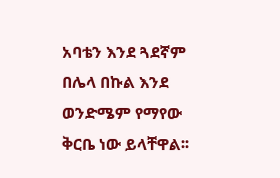አባቴን እንደ ጓደኛም በሌላ በኩል እንደ ወንድሜም የማየው ቅርቤ ነው ይላቸዋል፡፡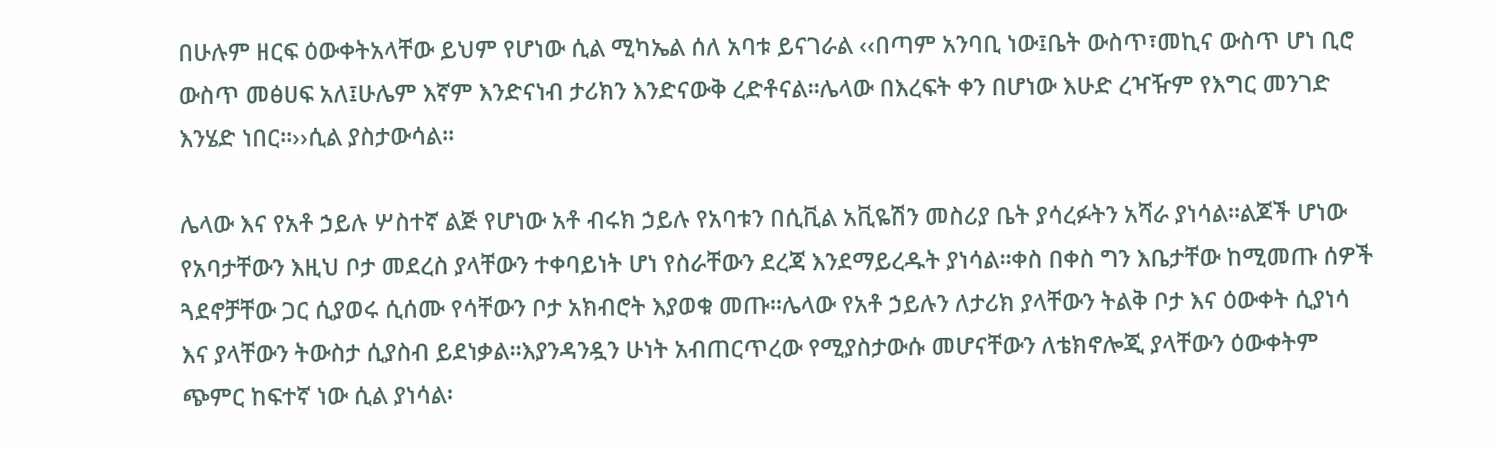በሁሉም ዘርፍ ዕውቀትአላቸው ይህም የሆነው ሲል ሚካኤል ሰለ አባቱ ይናገራል ‹‹በጣም አንባቢ ነው፤ቤት ውስጥ፣መኪና ውስጥ ሆነ ቢሮ ውስጥ መፅሀፍ አለ፤ሁሌም እኛም እንድናነብ ታሪክን እንድናውቅ ረድቶናል፡፡ሌላው በእረፍት ቀን በሆነው እሁድ ረዣዥም የእግር መንገድ እንሄድ ነበር፡፡››ሲል ያስታውሳል፡፡

ሌላው እና የአቶ ኃይሉ ሦስተኛ ልጅ የሆነው አቶ ብሩክ ኃይሉ የአባቱን በሲቪል አቪዬሽን መስሪያ ቤት ያሳረፉትን አሻራ ያነሳል፡፡ልጆች ሆነው የአባታቸውን እዚህ ቦታ መደረስ ያላቸውን ተቀባይነት ሆነ የስራቸውን ደረጃ እንደማይረዱት ያነሳል፡፡ቀስ በቀስ ግን እቤታቸው ከሚመጡ ሰዎች ጓደኖቻቸው ጋር ሲያወሩ ሲሰሙ የሳቸውን ቦታ አክብሮት እያወቁ መጡ፡፡ሌላው የአቶ ኃይሉን ለታሪክ ያላቸውን ትልቅ ቦታ እና ዕውቀት ሲያነሳ እና ያላቸውን ትውስታ ሲያስብ ይደነቃል፡፡እያንዳንዷን ሁነት አብጠርጥረው የሚያስታውሱ መሆናቸውን ለቴክኖሎጂ ያላቸውን ዕውቀትም ጭምር ከፍተኛ ነው ሲል ያነሳል፡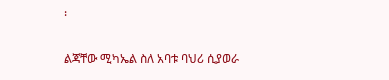፡

ልጃቸው ሚካኤል ስለ አባቱ ባህሪ ሲያወራ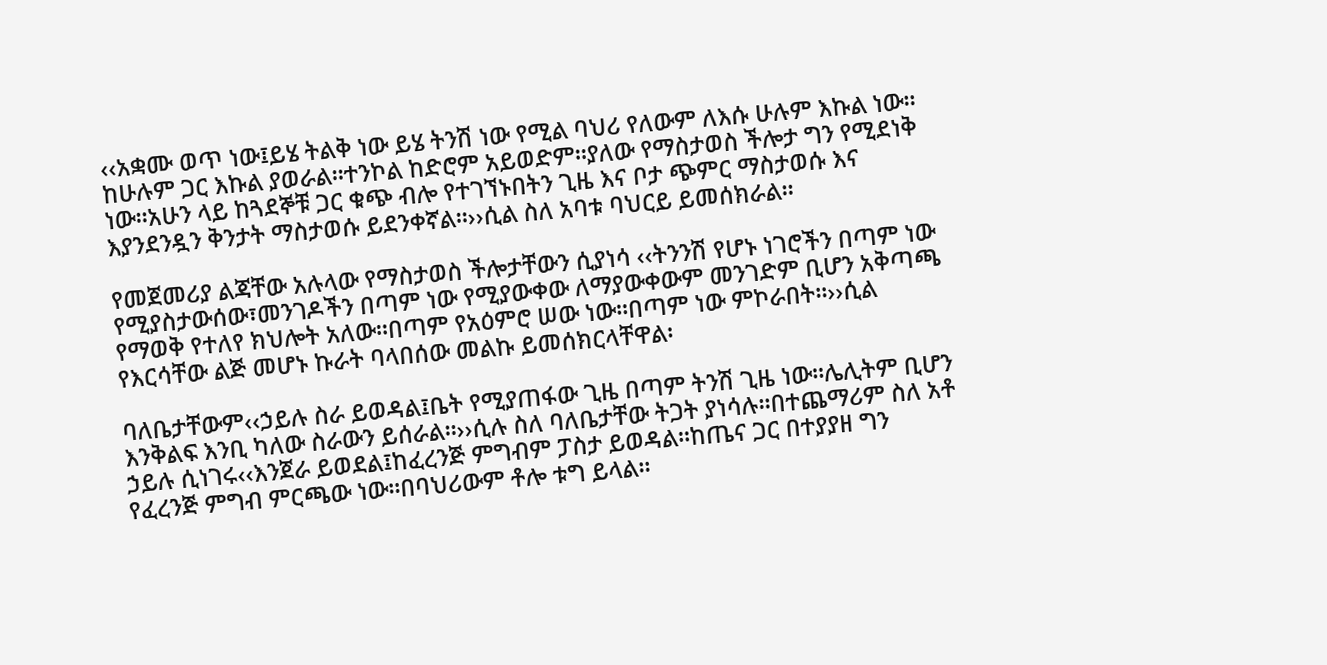‹‹አቋሙ ወጥ ነው፤ይሄ ትልቅ ነው ይሄ ትንሽ ነው የሚል ባህሪ የለውም ለእሱ ሁሉም እኩል ነው፡፡ከሁሉም ጋር እኩል ያወራል፡፡ተንኮል ከድሮም አይወድም፡፡ያለው የማስታወስ ችሎታ ግን የሚደነቅ ነው፡፡አሁን ላይ ከጓደኞቹ ጋር ቁጭ ብሎ የተገኘኑበትን ጊዜ እና ቦታ ጭምር ማስታወሱ እና እያንደንዷን ቅንታት ማስታወሱ ይደንቀኛል፡፡››ሲል ስለ አባቱ ባህርይ ይመሰክራል፡፡

የመጀመሪያ ልጃቸው አሉላው የማስታወስ ችሎታቸውን ሲያነሳ ‹‹ትንንሽ የሆኑ ነገሮችን በጣም ነው የሚያስታውሰው፣መንገዶችን በጣም ነው የሚያውቀው ለማያውቀውም መንገድም ቢሆን አቅጣጫ የማወቅ የተለየ ክህሎት አለው፡፡በጣም የአዕምሮ ሠው ነው፡፡በጣም ነው ምኮራበት፡፡››ሲል የእርሳቸው ልጅ መሆኑ ኩራት ባላበሰው መልኩ ይመሰክርላቸዋል፡

ባለቤታቸውም‹‹ኃይሉ ስራ ይወዳል፤ቤት የሚያጠፋው ጊዜ በጣም ትንሽ ጊዜ ነው፡፡ሌሊትም ቢሆን እንቅልፍ እንቢ ካለው ስራውን ይሰራል፡፡››ሲሉ ስለ ባለቤታቸው ትጋት ያነሳሉ፡፡በተጨማሪም ስለ አቶ ኃይሉ ሲነገሩ‹‹እንጀራ ይወደል፤ከፈረንጅ ምግብም ፓስታ ይወዳል፡፡ከጤና ጋር በተያያዘ ግን የፈረንጅ ምግብ ምርጫው ነው፡፡በባህሪውም ቶሎ ቱግ ይላል፡፡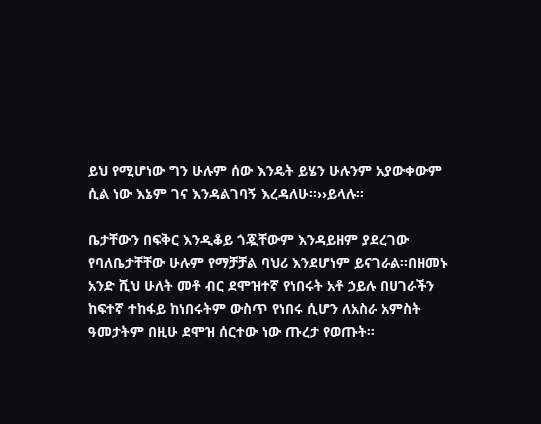ይህ የሚሆነው ግን ሁሉም ሰው እንዴት ይሄን ሁሉንም አያውቀውም ሲል ነው እኔም ገና እንዳልገባኝ እረዳለሁ፡፡››ይላሉ፡፡

ቤታቸውን በፍቅር እንዲቆይ ጎጇቸውም እንዳይዘም ያደረገው የባለቤታቸቸው ሁሉም የማቻቻል ባህሪ እንደሆነም ይናገራል፡፡በዘመኑ አንድ ሺህ ሁለት መቶ ብር ደሞዝተኛ የነበሩት አቶ ኃይሉ በሀገራችን ከፍተኛ ተከፋይ ከነበሩትም ውስጥ የነበሩ ሲሆን ለአስራ አምስት ዓመታትም በዚሁ ደሞዝ ሰርተው ነው ጡረታ የወጡት፡፡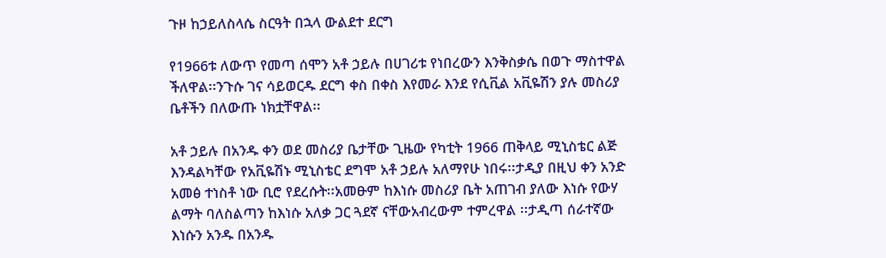ጉዞ ከኃይለስላሴ ስርዓት በኋላ ውልደተ ደርግ

የ1966ቱ ለውጥ የመጣ ሰሞን አቶ ኃይሉ በሀገሪቱ የነበረውን እንቅስቃሴ በወጉ ማስተዋል ችለዋል፡፡ንጉሱ ገና ሳይወርዱ ደርግ ቀስ በቀስ እየመራ እንደ የሲቪል አቪዬሽን ያሉ መስሪያ ቤቶችን በለውጡ ነክቷቸዋል፡፡

አቶ ኃይሉ በአንዱ ቀን ወደ መስሪያ ቤታቸው ጊዜው የካቲት 1966 ጠቅላይ ሚኒስቴር ልጅ እንዳልካቸው የአቪዬሽኑ ሚኒስቴር ደግሞ አቶ ኃይሉ አለማየሁ ነበሩ፡፡ታዲያ በዚህ ቀን አንድ አመፅ ተነስቶ ነው ቢሮ የደረሱት፡፡አመፁም ከእነሱ መስሪያ ቤት አጠገብ ያለው እነሱ የውሃ ልማት ባለስልጣን ከእነሱ አለቃ ጋር ጓደኛ ናቸውአብረውም ተምረዋል ፡፡ታዲጣ ሰራተኛው እነሱን አንዱ በአንዱ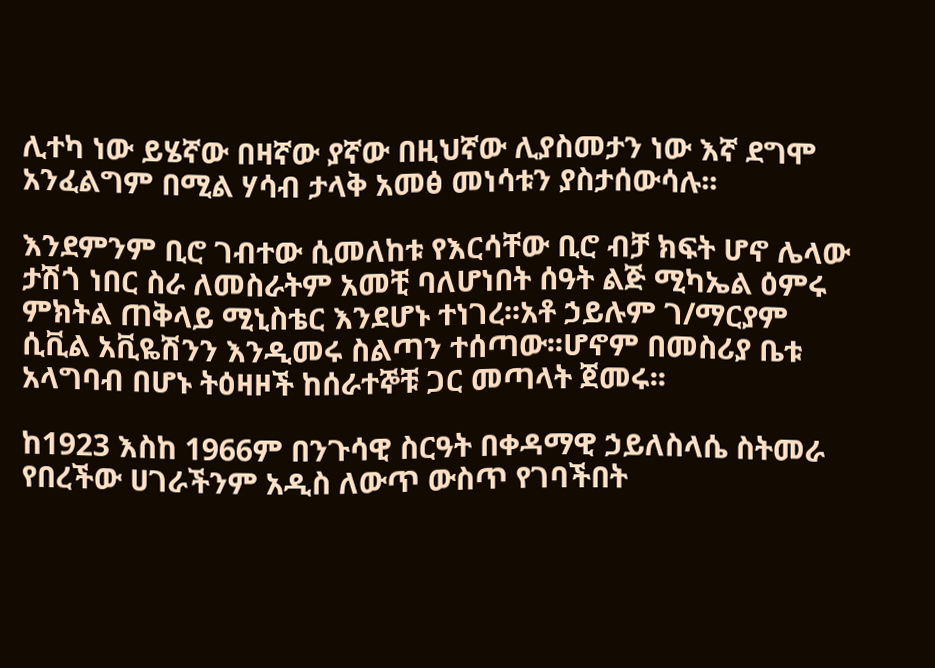ሊተካ ነው ይሄኛው በዛኛው ያኛው በዚህኛው ሊያስመታን ነው እኛ ደግሞ አንፈልግም በሚል ሃሳብ ታላቅ አመፅ መነሳቱን ያስታሰውሳሉ፡፡

እንደምንም ቢሮ ገብተው ሲመለከቱ የእርሳቸው ቢሮ ብቻ ክፍት ሆኖ ሌላው ታሽጎ ነበር ስራ ለመስራትም አመቺ ባለሆነበት ሰዓት ልጅ ሚካኤል ዕምሩ ምክትል ጠቅላይ ሚኒስቴር እንደሆኑ ተነገረ፡፡አቶ ኃይሉም ገ/ማርያም ሲቪል አቪዬሽንን እንዲመሩ ስልጣን ተሰጣው፡፡ሆኖም በመስሪያ ቤቱ አላግባብ በሆኑ ትዕዛዞች ከሰራተኞቹ ጋር መጣላት ጀመሩ፡፡

ከ1923 እስከ 1966ም በንጉሳዊ ስርዓት በቀዳማዊ ኃይለስላሴ ስትመራ የበረችው ሀገራችንም አዲስ ለውጥ ውስጥ የገባችበት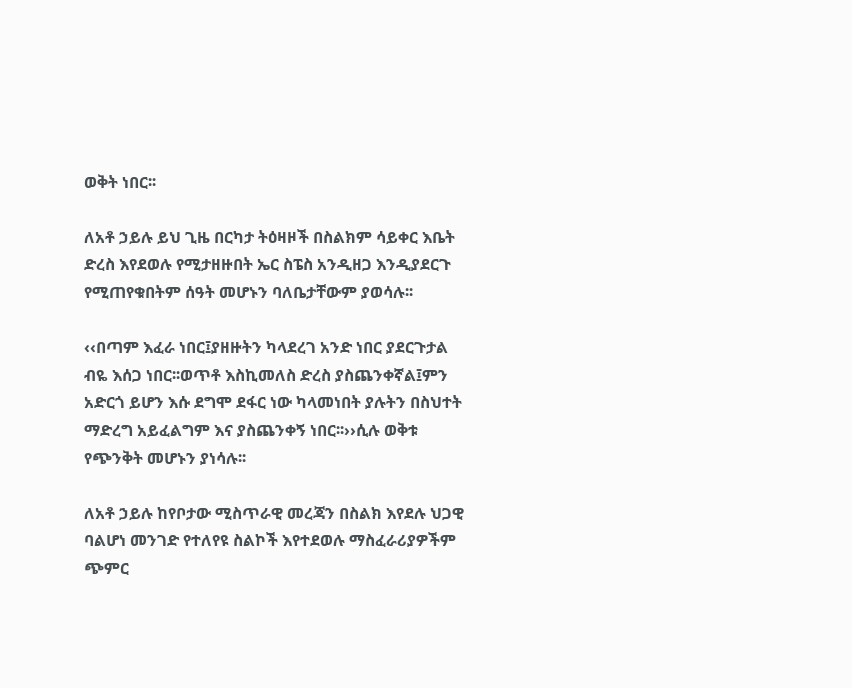ወቅት ነበር፡፡

ለአቶ ኃይሉ ይህ ጊዜ በርካታ ትዕዛዞች በስልክም ሳይቀር እቤት ድረስ እየደወሉ የሚታዘዙበት ኤር ስፔስ አንዲዘጋ እንዲያደርጉ የሚጠየቁበትም ሰዓት መሆኑን ባለቤታቸውም ያወሳሉ፡፡

‹‹በጣም እፈራ ነበር፤ያዘዙትን ካላደረገ አንድ ነበር ያደርጉታል ብዬ እሰጋ ነበር፡፡ወጥቶ እስኪመለስ ድረስ ያስጨንቀኛል፤ምን አድርጎ ይሆን እሱ ደግሞ ደፋር ነው ካላመነበት ያሉትን በስህተት ማድረግ አይፈልግም እና ያስጨንቀኝ ነበር፡፡››ሲሉ ወቅቱ የጭንቅት መሆኑን ያነሳሉ፡፡

ለአቶ ኃይሉ ከየቦታው ሚስጥራዊ መረጃን በስልክ እየደሉ ህጋዊ ባልሆነ መንገድ የተለየዩ ስልኮች እየተደወሉ ማስፈራሪያዎችም ጭምር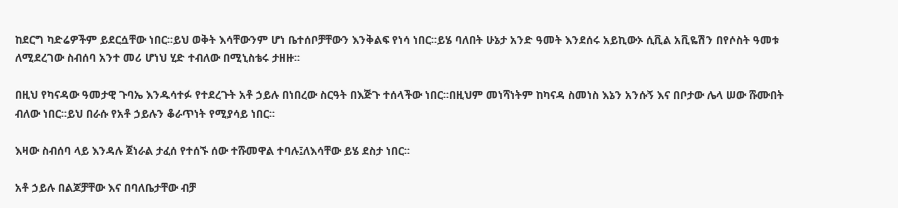ከደርግ ካድሬዎችም ይደርሷቸው ነበር፡፡ይህ ወቅት እሳቸውንም ሆነ ቤተሰቦቻቸውን እንቅልፍ የነሳ ነበር፡፡ይሄ ባለበት ሁኔታ አንድ ዓመት እንደሰሩ አይኪውኦ ሲቪል አቪዬሽን በየሶስት ዓመቱ ለሚደረገው ስብሰባ አንተ መሪ ሆነህ ሂድ ተብለው በሚኒስቴሩ ታዘዙ፡፡

በዚህ የካናዳው ዓመታዊ ጉባኤ እንዱሳተፉ የተደረጉት አቶ ኃይሉ በነበረው ስርዓት በእጅጉ ተሰላችው ነበር፡፡በዚህም መነሻነትም ከካናዳ ስመነስ እኔን አንሱኝ እና በቦታው ሌላ ሠው ሹሙበት ብለው ነበር፡፡ይህ በራሱ የአቶ ኃይሉን ቆራጥነት የሚያሳይ ነበር፡፡

እዛው ስብሰባ ላይ እንዳሉ ጀነራል ታፈሰ የተሰኙ ሰው ተሹመዋል ተባሉ፤ለእሳቸው ይሄ ደስታ ነበር፡፡

አቶ ኃይሉ በልጆቻቸው እና በባለቤታቸው ብቻ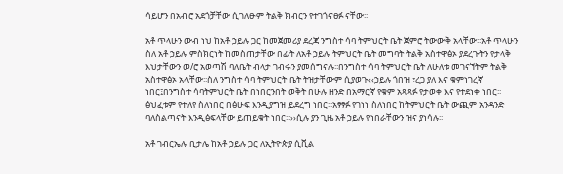ሳይሆን በአብሮ አደጎቻቸው ሲገለፁም ትልቅ ክብርን የተገጎናፀፉ ናቸው፡፡

አቶ ጥላሁን ውብ ነህ ከአቶ ኃይሉ ጋር ከመጀመሪያ ደረጃ ንግስተ ሳባ ትምህርት ቤት ጀምሮ ትውውቅ አላቸው፡፡አቶ ጥላሁን ስለ አቶ ኃይሉ ምስክርነት ከመስጠታቸው በፊት ለአቶ ኃይሉ ትምህርት ቤት መግባት ትልቅ አስተዋፅኦ ያደረጉትን የታላቅ እህታቸውን ወ/ሮ አወጣሽ ባለቤት ብላታ ገብሩን ያመሰግናሉ፡፡በንግስተ ሳባ ትምህርት ቤት ለሁለቱ መገናኘትም ትልቅ አስተዋፅኦ አላቸው፡፡ስለ ንግስተ ሳባ ትምህርት ቤት ትዝታቸውም ሲያወጉ‹‹ኃይሉ ጎበዝ ፣ረጋ ያለ እና ቁምነገረኛ ነበር፤በንግስተ ሳባትምህርት ቤት በነበርንበት ወቅት በሁሉ ዘንድ በአማርኛ የቁም አጻጻፉ የታወቀ እና የተደነቀ ነበር፡፡ፅህፈቱም የተለየ ስለነበር በፅሁፍ እንዲያግዝ ይደረግ ነበር፡፡አፃፃፉ የገነነ ስለነበር ከትምህርት ቤት ውጪም አንዳንድ ባለስልጣናት እንዲፅፍላቸው ይጠይቁት ነበር፡፡››ሲሉ ያን ጊዜ አቶ ኃይሉ የነበራቸውን ዝና ያነሳሉ፡፡

አቶ ገብርኤሉ ቢታሌ ከአቶ ኃይሉ ጋር ለኢትዮጵያ ሲቪል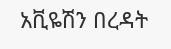አቪዬሽን በረዳት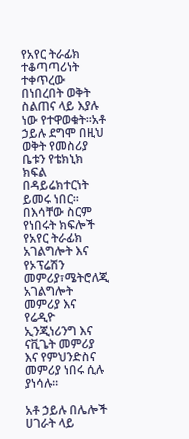የአየር ትራፊክ ተቆጣጣሪነት ተቀጥረው በነበረበት ወቅት ስልጠና ላይ እያሉ ነው የተዋወቁት፡፡አቶ ኃይሉ ደግሞ በዚህ ወቅት የመስሪያ ቤቱን የቴክኒክ ክፍል በዳይሬክተርነት ይመሩ ነበር፡፡በእሳቸው ስርም የነበሩት ክፍሎች የአየር ትራፊክ አገልግሎት እና የኦፕሬሽን መምሪያ፣ሜትሮለጂ አገልግሎት መምሪያ እና የሬዲዮ ኢንጂነሪንግ እና ናቪጌት መምሪያ እና የምህንድስና መምሪያ ነበሩ ሲሉ ያነሳሉ፡፡

አቶ ኃይሉ በሌሎች ሀገራት ላይ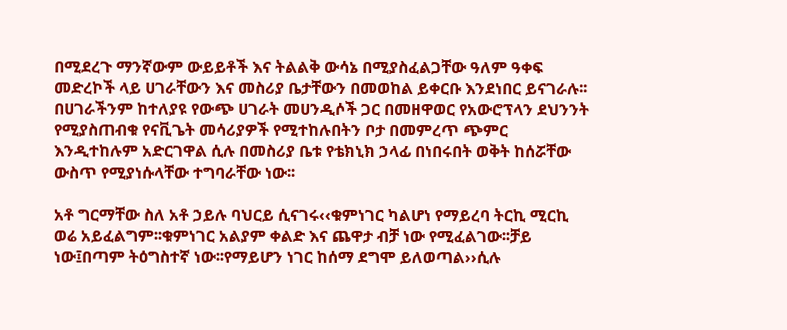በሚደረጉ ማንኛውም ውይይቶች እና ትልልቅ ውሳኔ በሚያስፈልጋቸው ዓለም ዓቀፍ መድረኮች ላይ ሀገራቸውን እና መስሪያ ቤታቸውን በመወከል ይቀርቡ እንደነበር ይናገራሉ፡፡በሀገራችንም ከተለያዩ የውጭ ሀገራት መሀንዲሶች ጋር በመዘዋወር የአውሮፕላን ደህንንት የሚያስጠብቁ የናቪጌት መሳሪያዎች የሚተከሉበትን ቦታ በመምረጥ ጭምር እንዲተከሉም አድርገዋል ሲሉ በመስሪያ ቤቱ የቴክኒክ ኃላፊ በነበሩበት ወቅት ከሰሯቸው  ውስጥ የሚያነሱላቸው ተግባራቸው ነው፡፡

አቶ ግርማቸው ስለ አቶ ኃይሉ ባህርይ ሲናገሩ‹‹ቁምነገር ካልሆነ የማይረባ ትርኪ ሚርኪ ወሬ አይፈልግም፡፡ቁምነገር አልያም ቀልድ እና ጨዋታ ብቻ ነው የሚፈልገው፡፡ቻይ ነው፤በጣም ትዕግስተኛ ነው፡፡የማይሆን ነገር ከሰማ ደግሞ ይለወጣል››ሲሉ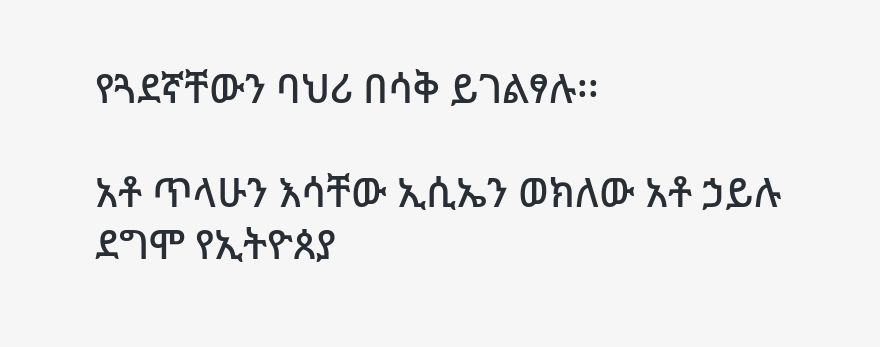የጓደኛቸውን ባህሪ በሳቅ ይገልፃሉ፡፡

አቶ ጥላሁን እሳቸው ኢሲኤን ወክለው አቶ ኃይሉ ደግሞ የኢትዮጰያ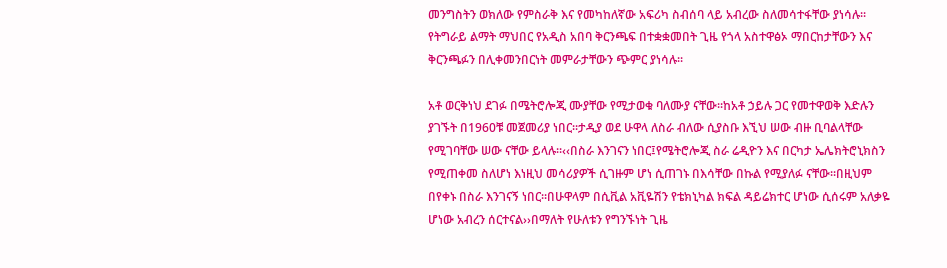መንግስትን ወክለው የምስራቅ እና የመካከለኛው አፍሪካ ስብሰባ ላይ አብረው ስለመሳተፋቸው ያነሳሉ፡፡የትግራይ ልማት ማህበር የአዲስ አበባ ቅርንጫፍ በተቋቋመበት ጊዜ የጎላ አስተዋፅኦ ማበርከታቸውን እና ቅርንጫፉን በሊቀመንበርነት መምራታቸውን ጭምር ያነሳሉ፡፡

አቶ ወርቅነህ ደገፉ በሜትሮሎጂ ሙያቸው የሚታወቁ ባለሙያ ናቸው፡፡ከአቶ ኃይሉ ጋር የመተዋወቅ እድሉን ያገኙት በ1960ቹ መጀመሪያ ነበር፡፡ታዲያ ወደ ሁዋላ ለስራ ብለው ሲያስቡ እኚህ ሠው ብዙ ቢባልላቸው የሚገባቸው ሠው ናቸው ይላሉ፡፡‹‹በስራ እንገናን ነበር፤የሜትሮሎጂ ስራ ሬዲዮን እና በርካታ ኤሌክትሮኒክስን የሚጠቀመ ስለሆነ እነዚህ መሳሪያዎች ሲገዙም ሆነ ሲጠገኑ በእሳቸው በኩል የሚያለፉ ናቸው፡፡በዚህም በየቀኑ በስራ እንገናኝ ነበር፡፡በሁዋላም በሲቪል አቪዬሽን የቴክኒካል ክፍል ዳይሬክተር ሆነው ሲሰሩም አለቃዬ ሆነው አብረን ሰርተናል››በማለት የሁለቱን የግንኙነት ጊዜ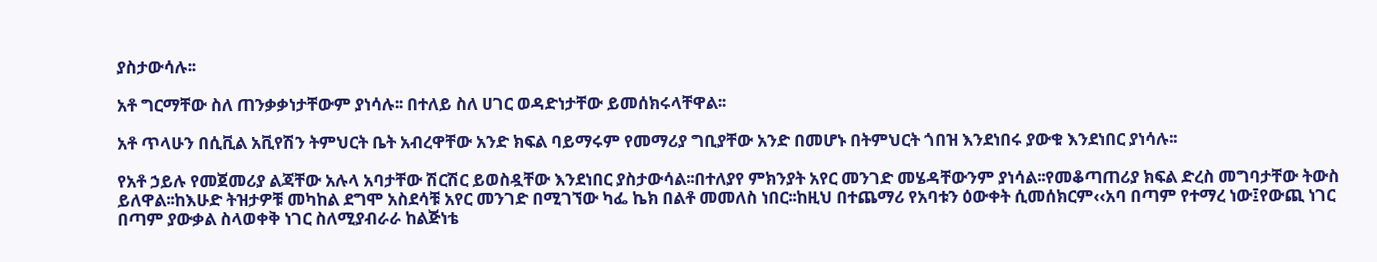ያስታውሳሉ፡፡

አቶ ግርማቸው ስለ ጠንቃቃነታቸውም ያነሳሉ፡፡ በተለይ ስለ ሀገር ወዳድነታቸው ይመሰክሩላቸዋል፡፡

አቶ ጥላሁን በሲቪል አቪየሽን ትምህርት ቤት አብረዋቸው አንድ ክፍል ባይማሩም የመማሪያ ግቢያቸው አንድ በመሆኑ በትምህርት ጎበዝ እንደነበሩ ያውቁ እንደነበር ያነሳሉ፡፡

የአቶ ኃይሉ የመጀመሪያ ልጃቸው አሉላ አባታቸው ሽርሽር ይወስዷቸው እንደነበር ያስታውሳል፡፡በተለያየ ምክንያት አየር መንገድ መሄዳቸውንም ያነሳል፡፡የመቆጣጠሪያ ክፍል ድረስ መግባታቸው ትውስ ይለዋል፡፡ከእሁድ ትዝታዎቹ መካከል ደግሞ አስደሳቹ አየር መንገድ በሚገኘው ካፌ ኬክ በልቶ መመለስ ነበር፡፡ከዚህ በተጨማሪ የአባቱን ዕውቀት ሲመሰክርም‹‹አባ በጣም የተማረ ነው፤የውጪ ነገር በጣም ያውቃል ስላወቀቅ ነገር ስለሚያብራራ ከልጅነቴ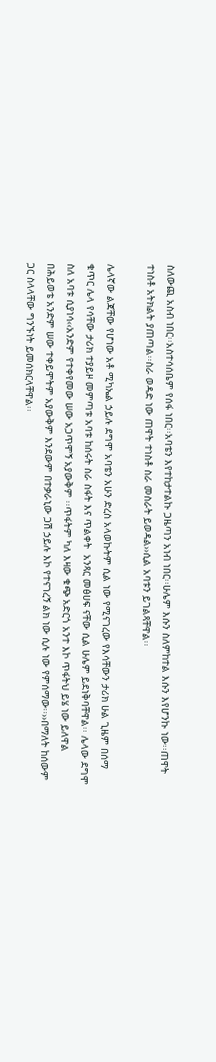ስለውጪ አስብ ነበር፡፡አስተሳሰቤም የሰፋ ነበር፡፡አባቴን እየተከታተልኩ ጋዜጣን አነብ ነበር፡፡ሁሌም እሱን ስለምከተል እሱን እየሆንኩ ነው፡፡ጠዋት ተነስቶ አትክልት ያጠጣል፡፡ስራ ወዳድ ነው ጠዋት ተነስቶ ስራ መስራት ይወዳል››ሲል አባቱን ይገልጻቸዋል፡፡

ሌላኛው ልጃቸው የሆነው አቶ ሚካኤል ኃይሉ ደግሞ አባቴን አሁን ድረስ አላወኩትም ሲል ነው የሚናገረው የእሳቸውን ታሪክ ሁል ጊዜም በሰማ ቁጥር ሌላ የሳቸው ታሪክ ተያይዞ መምጣቱ አባቱ ከሰሩት ስራ ስፋት እና ጥልቀት  አንጻር መፅሀፍ ናቸው ሲል ሁሌም ይደነቅባቸዋል፡፡ ሌላው ደግሞ ስለ አባቱ ሲያነሳ‹‹አንድም የተቀየመው ሠው አጋጥሞኝ አያውቅም ፡፡ጥፋትም ካለ እዛው ቁጭ አድርጎ አንተ እኮ ጥፋትህ ይሄ ነው ይለዋል በሕይወቴ አንድም ሠው ተቀይሞትም አያውቅም እንደውም በተቃራኒው ጋሽ ኃይሉ እኮ የተናገረኝ ልክ ነው ሲሉ ነው የምሰማው፡፡››በማለት ከሰውም ጋር ስላላቸው ግንኙነት ይመሰክርላቸዋል፡፡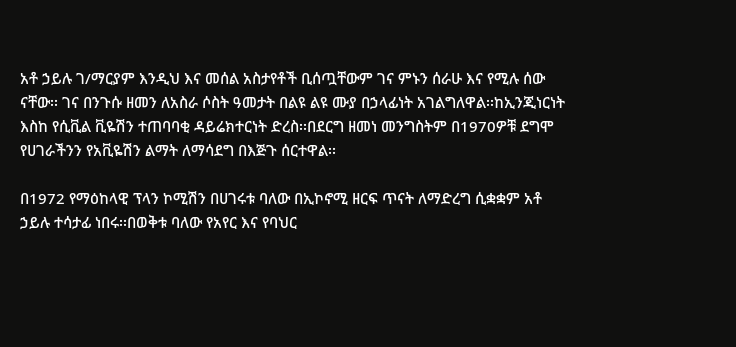አቶ ኃይሉ ገ/ማርያም እንዲህ እና መሰል አስታየቶች ቢሰጧቸውም ገና ምኑን ሰራሁ እና የሚሉ ሰው ናቸው፡፡ ገና በንጉሱ ዘመን ለአስራ ሶስት ዓመታት በልዩ ልዩ ሙያ በኃላፊነት አገልግለዋል፡፡ከኢንጂነርነት እስከ የሲቪል ቪዬሽን ተጠባባቂ ዳይሬክተርነት ድረስ፡፡በደርግ ዘመነ መንግስትም በ1970ዎቹ ደግሞ የሀገራችንን የአቪዬሽን ልማት ለማሳደግ በእጅጉ ሰርተዋል፡፡

በ1972 የማዕከላዊ ፕላን ኮሚሽን በሀገሩቱ ባለው በኢኮኖሚ ዘርፍ ጥናት ለማድረግ ሲቋቋም አቶ ኃይሉ ተሳታፊ ነበሩ፡፡በወቅቱ ባለው የአየር እና የባህር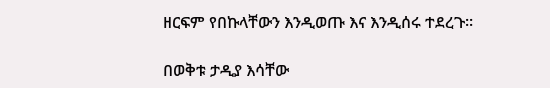ዘርፍም የበኩላቸውን እንዲወጡ እና እንዲሰሩ ተደረጉ፡፡

በወቅቱ ታዲያ እሳቸው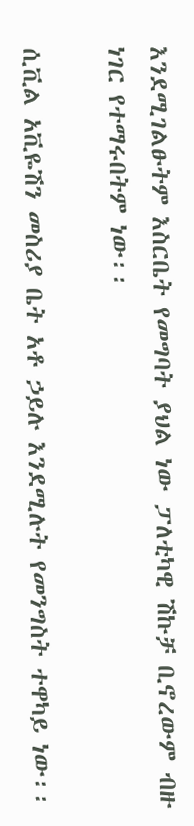እንደሚገልፁትም እስርቤት የመግባት ያህል ነው ፓለቲካዊ ሽኩቻ ቢኖረውም ብዙ ነገር የተማሩበትም ነው፡፡

ሲቪል አቪዬሽን መስሪያ ቤት አቶ ኃይሉ እንደሚሉት የመንግስት ተዋካይ ነው፡፡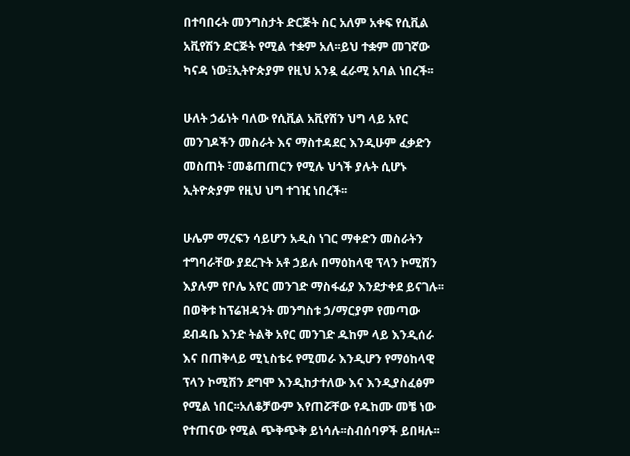በተባበሩት መንግስታት ድርጅት ስር አለም አቀፍ የሲቪል አቪየሽን ድርጅት የሚል ተቋም አለ፡፡ይህ ተቋም መገኛው ካናዳ ነው፤ኢትዮጵያም የዚህ አንዷ ፈራሚ አባል ነበረች፡፡

ሁለት ኃፊነት ባለው የሲቪል አቪየሽን ህግ ላይ አየር መንገዶችን መስራት እና ማስተዳደር እንዲሁም ፈቃድን መስጠት ፣መቆጠጠርን የሚሉ ህጎች ያሉት ሲሆኑ ኢትዮጵያም የዚህ ህግ ተገዢ ነበረች፡፡

ሁሌም ማረፍን ሳይሆን አዲስ ነገር ማቀድን መስራትን ተግባራቸው ያደረጉት አቶ ኃይሉ በማዕከላዊ ፕላን ኮሚሽን እያሉም የቦሌ አየር መንገድ ማስፋፊያ እንደታቀደ ይናገሉ፡፡በወቅቱ ከፕሬዝዳንት መንግስቱ ኃ/ማርያም የመጣው ደብዳቤ እንድ ትልቅ አየር መንገድ ዱከም ላይ እንዲሰራ እና በጠቅላይ ሚኒስቴሩ የሚመራ እንዲሆን የማዕከላዊ ፕላን ኮሚሽን ደግሞ እንዲከታተለው እና እንዲያስፈፅም የሚል ነበር፡፡አለቆቻውም እየጠሯቸው የዱከሙ መቼ ነው የተጠናው የሚል ጭቅጭቅ ይነሳሉ፡፡ስብሰባዎች ይበዛሉ፡፡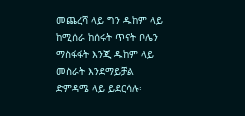መጨረሻ ላይ ግን ዱከም ላይ ከሚሰራ ከሰሩት ጥናት ቦሌን ማስፋፋት እንጂ ዱከም ላይ መስራት እንደማይቻል ድምዳሜ ላይ ይደርሳሉ፡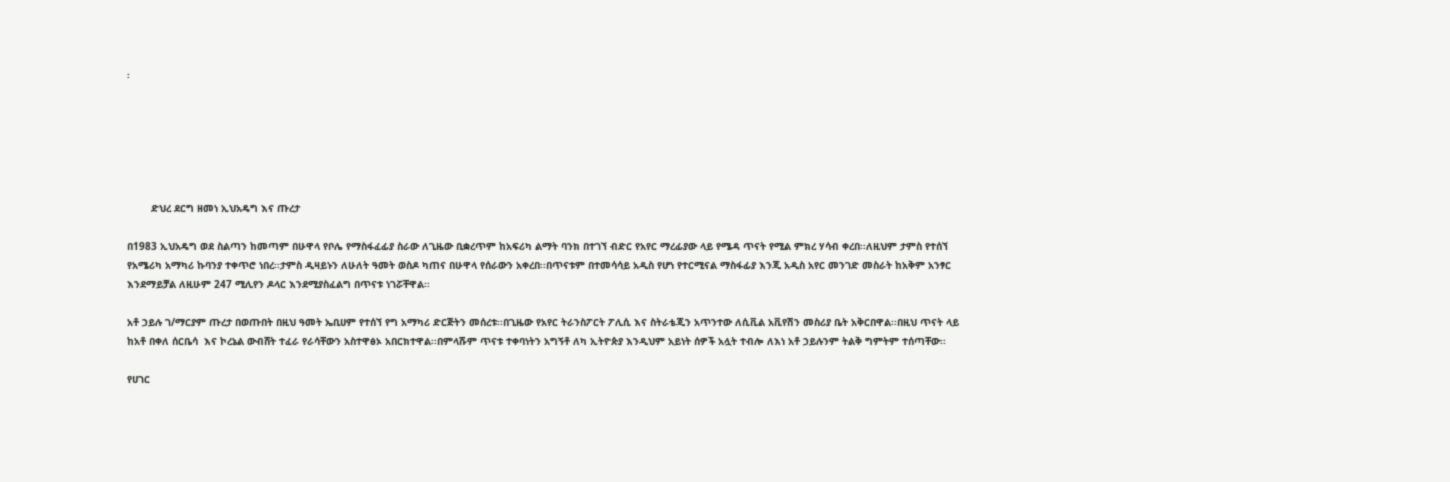፡






        ድህረ ደርግ ዘመነ ኢህአዴግ እና ጡረታ

በ1983 ኢህአዴግ ወደ ስልጣን ከመጣም በሁዋላ የቦሌ የማስፋፈፊያ ስራው ለጊዜው ቢቋረጥም ከአፍሪካ ልማት ባንክ በተገኘ ብድር የአየር ማረፊያው ላይ የሜዳ ጥናት የሚል ምክረ ሃሳብ ቀረበ፡፡ለዚህም ታምስ የተሰኘ የአሜሪካ አማካሪ ኩባንያ ተቀጥሮ ነበረ፡፡ታምስ ዲዛይኑን ለሁለት ዓመት ወስዶ ካጠና በሁዋላ የሰራውን አቀረበ፡፡በጥናቱም በተመሳሳይ አዲስ የሆነ የተርሚናል ማስፋፊያ እንጂ አዲስ አየር መንገድ መስራት ከአቅም አንፃር እንደማይቻል ለዚሁም 247 ሚሊየን ዶላር እንደሚያስፈልግ በጥናቱ ነገሯቸዋል፡፡

አቶ ኃይሉ ገ/ማርያም ጡረታ በወጡበት በዚህ ዓመት ኤቢሀም የተሰኘ የግ አማካሪ ድርጅትን መሰረቱ፡፡በጊዜው የአየር ትራንስፖርት ፖሊሲ እና ስትራቴጂን አጥንተው ለሲቪል አቪየሽን መስሪያ ቤት አቅርበዋል፡፡በዚህ ጥናት ላይ ከአቶ በቀለ ሰርቤሳ  እና ኮረኔል ውብሸት ተፈራ የራሳቸውን አስተዋፅኦ አበርክተዋል፡፡በምላሹም ጥናቱ ተቀባነትን አግኝቶ ለካ ኢትዮጵያ እንዲህም አይነት ሰዎች አሏት ተብሎ ለእነ አቶ ኃይሉንም ትልቅ ግምትም ተሰጣቸው፡፡

የሀገር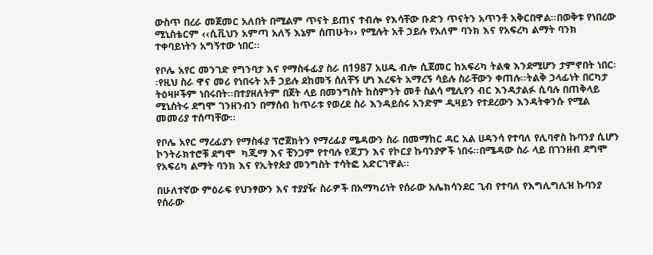ውስጥ በረራ መጀመር አለበት በሚልም ጥናት ይጠና ተብሎ የእሳቸው ቡድን ጥናትን አጥንቶ አቅርበዋል፡፡በወቅቱ የነበረው ሚኒስቴርም ‹‹ሲቪህን አምጣ አለኝ እኔም ሰጠሁት›› የሚሉት አቶ ኃይሉ የአለም ባንክ እና የአፍረካ ልማት ባንክ ተቀባይነትን አግኝተው ነበር፡፡

የቦሌ አየር መንገድ የግንባታ እና የማስፋፊያ ስራ በ1987 አሀዱ ብሎ ሲጀመር ከአፍሪካ ትልቁ እንደሚሆን ታምኖበት ነበር፡፡የዚህ ስራ ዋና መሪ የነበሩት አቶ ኃይሉ ደከመኝ ሰለቸኝ ሆነ እረፍት አማረኝ ሳይሉ ስራቸውን ቀጠሉ፡፡ትልቅ ኃላፊነት በርካታ ትዕዛዞችም ነበሩበት፡፡በተያዘለትም በጀት ላይ በመንግስት ከስምንት መቶ ስልሳ ሚሊየን ብር እንዳታልፉ ሲባሉ በጠቅላይ ሚኒስትሩ ደግሞ ገንዘንብን በማሰብ ከጥራቱ የወረደ ስራ እንዳይሰሩ አንድም ዲዛይን የተደረውን እንዳትቀንሱ የሚል መመሪያ ተሰጣቸው፡፡

የቦሌ አየር ማረፊያን የማስፋያ ፕሮጀክትን የማረፊያ ሜዳውን ስራ በመማከር ዳር አል ሀዳንሳ የተባለ የሊባኖስ ኩባንያ ሲሆን ኮንትራክተሮቹ ደግሞ  ካጂማ እና ቺንጋም የተባሉ የጃፓን እና የኮርያ ኩባንያዎች ነበሩ፡፡በሜዳው ስራ ላይ በገንዘብ ደግሞ የአፍሪካ ልማት ባንክ እና የኢትየጵያ መንግስት ተሳትፎ አድርገዋል፡፡

በሁለተኛው ምዕራፍ የህንፃውን እና ተያያዥ ስራዎች በአማካሪነት የሰራው አሌክሳንደር ጊብ የተባለ የእግሊግሊዝ ኩባንያ የሰራው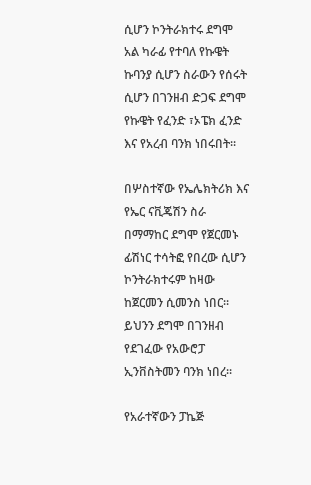ሲሆን ኮንትራክተሩ ደግሞ አል ካራፊ የተባለ የኩዌት ኩባንያ ሲሆን ስራውን የሰሩት ሲሆን በገንዘብ ድጋፍ ደግሞ የኩዌት የፈንድ ፣ኦፔክ ፈንድ እና የአረብ ባንክ ነበሩበት፡፡

በሦስተኛው የኤሌክትሪክ እና የኤር ናቪጄሽን ስራ በማማከር ደግሞ የጀርመኑ ፊሽነር ተሳትፎ የበረው ሲሆን ኮንትራክተሩም ከዛው ከጀርመን ሲመንስ ነበር፡፡ይህንን ደግሞ በገንዘብ የደገፈው የአውሮፓ ኢንቨስትመን ባንክ ነበረ፡፡

የአራተኛውን ፓኬጅ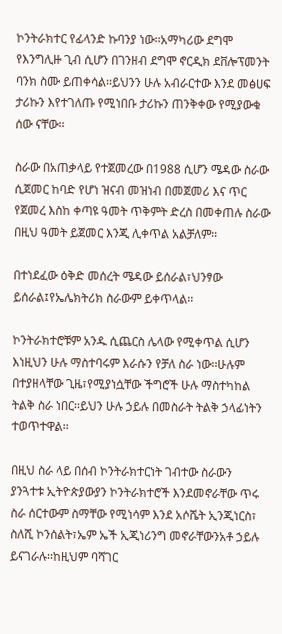ኮንትራክተር የፊላንድ ኩባንያ ነው፡፡አማካሪው ደግሞ የእንግሊዙ ጊብ ሲሆን በገንዘብ ደግሞ ኖርዲክ ደቨሎፕመንት ባንክ ስሙ ይጠቀሳል፡፡ይህንን ሁሉ አብራርተው እንደ መፅሀፍ ታሪኩን እየተገለጡ የሚነበቡ ታሪኩን ጠንቅቀው የሚያውቁ ሰው ናቸው፡፡

ስራው በአጠቃላይ የተጀመረው በ1988 ሲሆን ሜዳው ስራው ሲጀመር ከባድ የሆነ ዝናብ መዝነብ በመጀመሪ እና ጥር የጀመረ እስከ ቀጣዩ ዓመት ጥቅምት ድረስ በመቀጠሉ ስራው በዚህ ዓመት ይጀመር እንጂ ሊቀጥል አልቻለም፡፡

በተነደፈው ዕቅድ መሰረት ሜዳው ይሰራል፣ህንፃው ይሰራል፤የኤሌክትሪክ ስራውም ይቀጥላል፡፡

ኮንትራክተሮቹም አንዱ ሲጨርስ ሌላው የሚቀጥል ሲሆን እነዚህን ሁሉ ማስተባሩም እራሱን የቻለ ስራ ነው፡፡ሁሉም በተያዘላቸው ጊዜ፣የሚያነሷቸው ችግሮች ሁሉ ማስተካከል ትልቅ ስራ ነበር፡፡ይህን ሁሉ ኃይሉ በመስራት ትልቅ ኃላፊነትን ተወጥተዋል፡፡

በዚህ ስራ ላይ በሰብ ኮንትራክተርነት ገብተው ስራውን ያንጓተቱ ኢትዮጵያውያን ኮንትራክተሮች እንደመኖራቸው ጥሩ ስራ ሰርተውም ስማቸው የሚነሳም እንደ አሶሼት ኢንጂነርስ፣ ስለሺ ኮንሰልት፣ኤም ኤች ኢጂነሪንግ መኖራቸውንአቶ ኃይሉ ይናገራሉ፡፡ከዚህም ባሻገር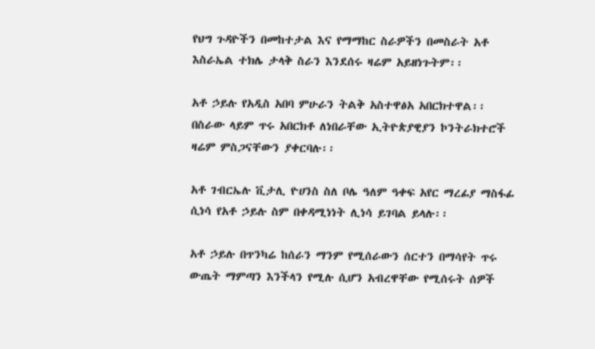የህግ ጉዳዮችን በመከተታል እና የማማከር ስራዎችን በመስራት አቶ እስራኤል ተክሌ ታላቅ ስራን እንደሰሩ ዛሬም አይዘነጉትም፡፡

አቶ ኃይሉ የአዲስ አበባ ምሁራን ትልቅ አስተዋፅአ አበርክተዋል፡፡በስራው ላይም ጥሩ አበርክቶ ለነበራቸው ኢትዮጵያዊያን ኮንትራክተሮች ዛሬም ምስጋናቸውን ያቀርባሉ፡፡

አቶ ገብርኤሉ ቪታሊ ዮሀንስ ስለ ቦሌ ዓለም ዓቀፍ አየር ማረፊያ ማስፋፊ ሲነሳ የአቶ ኃይሉ ስም በቀዳሚነነት ሊነሳ ይገባል ይላሉ፡፡

አቶ ኃይሉ በጥንካሬ ከሰራን ማንም የሚሰራውን ሰርተን በማሳየት ጥሩ ውጤት ማምጣን እንችላን የሚሉ ሲሆን አብረዋቸው የሚሰሩት ሰዎች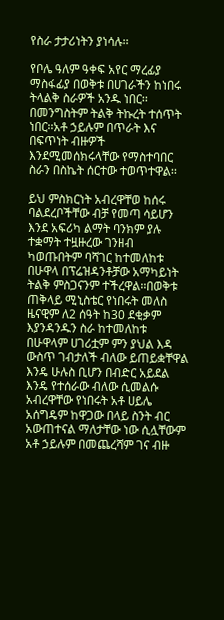የስራ ታታሪነትን ያነሳሉ፡፡

የቦሌ ዓለም ዓቀፍ አየር ማረፊያ ማስፋፊያ በወቅቱ በሀገራችን ከነበሩ ትላልቅ ስራዎች አንዱ ነበር፡፡በመንግስትም ትልቅ ትኩረት ተሰጥት ነበር፡፡አቶ ኃይሉም በጥራት እና በፍጥነት ብዙዎች እንደሚመሰክሩላቸው የማስተባበር ስራን በስኬት ሰርተው ተወጥተዋል፡፡

ይህ ምስክርነት አብረዋቸወ ከሰሩ ባልደረቦችቸው ብቻ የመጣ ሳይሆን እንደ አፍሪካ ልማት ባንክም ያሉ ተቋማት ተዟዙረው ገንዘብ ካወጡበትም ባሻገር ከተመለከቱ በሁዋላ በፕሬዝዳንቶቻው አማካይነት ትልቅ ምስጋናንም ተችረዋል፡፡በወቅቱ ጠቅላይ ሚኒስቴር የነበሩት መለስ ዜናዊም ለ2 ሰዓት ከ30 ደቂቃም እያንዳንዱን ስራ ከተመለከቱ በሁዋላም ሀገሪቷም ምን ያህል እዳ ውስጥ ገብታለች ብለው ይጠይቋቸዋል  እንዴ ሁሉስ ቢሆን በብድር አይደል እንዴ የተሰራው ብለው ሲመልሱ አብረዋቸው የነበሩት አቶ ሀይሌ አሰግዴም ከዋጋው በላይ ስንት ብር አውጠተናል ማለታቸው ነው ሲሏቸውም አቶ ኃይሉም በመጨረሻም ገና ብዙ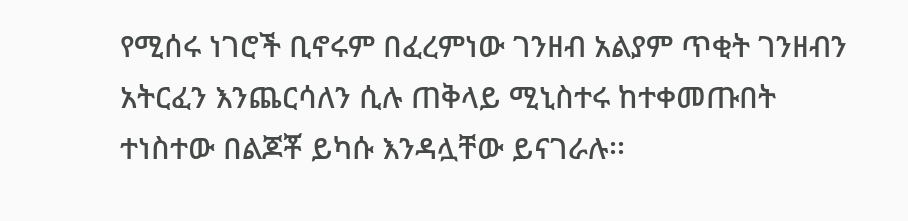የሚሰሩ ነገሮች ቢኖሩም በፈረምነው ገንዘብ አልያም ጥቂት ገንዘብን አትርፈን እንጨርሳለን ሲሉ ጠቅላይ ሚኒስተሩ ከተቀመጡበት ተነስተው በልጆቾ ይካሱ እንዳሏቸው ይናገራሉ፡፡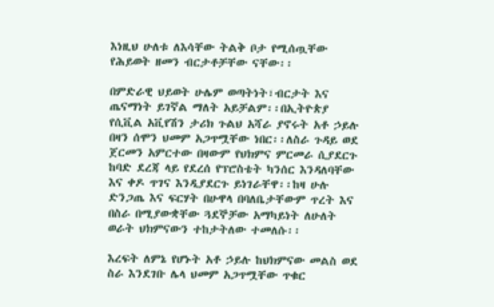እነዚህ ሁለቱ ለእሳቸው ትልቅ ቦታ የሚሰጧቸው የሕይወት ዘመን ብርታቶቻቸው ናቸው፡፡

በምድራዊ ህይወት ሁሌም ወጣትነት፣ብርታት እና ጤናማነት ይገኛል ማለት አይቻልም፡፡በኢትዮጵያ የሲቪል አቪየሽን ታሪክ ጉልህ አሻራ ያኖሩት አቶ ኃይሉ በዛን ሰሞን ህመም አጋጥሟቸው ነበር፡፡ለስራ ጉዳይ ወደ ጀርመን አምርተው በዛውም የህክምና ምርመራ ሲያደርጉ ከባድ ደረጃ ላይ የደረሰ የፕሮስቴት ካንሰር እንዳለባቸው እና ቀዶ ጥገና እንዲያደርጉ ይነገራቸዋ፡፡ከዛ ሁሉ ድንጋጤ እና ፍርሃት በሁዋላ በባለቤታቸውም ጥረት እና በስራ በሚያውቋቸው ጓደኞቻው አማካይነት ለሁለት ወራት ህክምናውን ተከታትለው ተመለሱ፡፡

እረፍት ለምኔ የሆኑት አቶ ኃይሉ ከህክምናው መልስ ወደ ስራ እንደገቡ ሌላ ህመም አጋጥሟቸው ጥቁር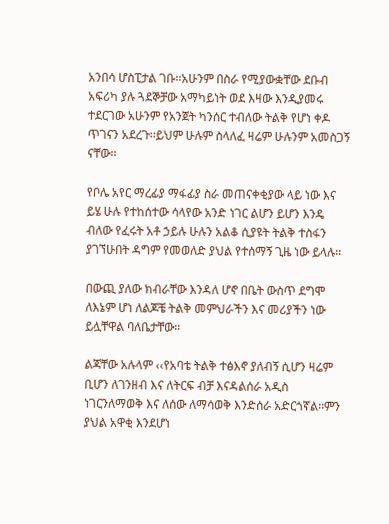አንበሳ ሆስፒታል ገቡ፡፡አሁንም በስራ የሚያውቋቸው ደቡብ  አፍሪካ ያሉ ጓደኞቻው አማካይነት ወደ እዛው እንዲያመሩ ተደርገው አሁንም የአንጀት ካንሰር ተብለው ትልቅ የሆነ ቀዶ ጥገናን አደረጉ፡፡ይህም ሁሉም ስላለፈ ዛሬም ሁሉንም አመስጋኝ ናቸው፡፡

የቦሌ አየር ማረፊያ ማፋፊያ ስራ መጠናቀቂያው ላይ ነው እና ይሄ ሁሉ የተከሰተው ሳላየው አንድ ነገር ልሆን ይሆን እንዴ ብለው የፈሩት አቶ ኃይሉ ሁሉን አልቆ ሲያዩት ትልቅ ተስፋን ያገኘሁበት ዳግም የመወለድ ያህል የተሰማኝ ጊዜ ነው ይላሉ፡፡

በውጪ ያለው ክብራቸው እንዳለ ሆኖ በቤት ውስጥ ደግሞ ለእኔም ሆነ ለልጆቼ ትልቅ መምህራችን እና መሪያችን ነው ይሏቸዋል ባለቤታቸው፡፡

ልጃቸው አሉላም ‹‹የአባቴ ትልቅ ተፅእኖ ያለብኝ ሲሆን ዛሬም ቢሆን ለገንዘብ እና ለትርፍ ብቻ እናዳልሰራ አዲስ ነገርንለማወቅ እና ለሰው ለማሳወቅ እንድሰራ አድርጎኛል፡፡ምን ያህል አዋቂ እንደሆነ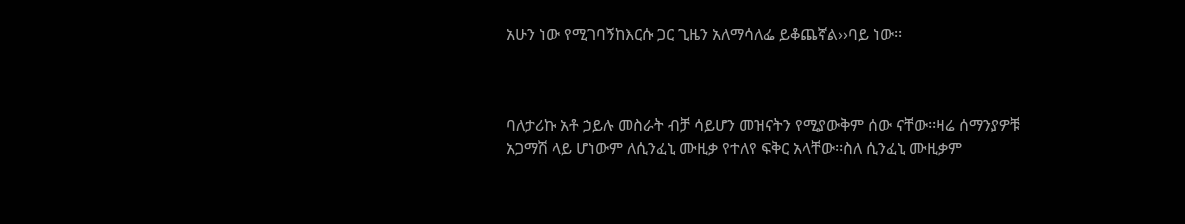አሁን ነው የሚገባኝከእርሱ ጋር ጊዜን አለማሳለፌ ይቆጨኛል››ባይ ነው፡፡



ባለታሪኩ አቶ ኃይሉ መስራት ብቻ ሳይሆን መዝናትን የሚያውቅም ሰው ናቸው፡፡ዛሬ ሰማንያዎቹ አጋማሽ ላይ ሆነውም ለሲንፈኒ ሙዚቃ የተለየ ፍቅር አላቸው፡፡ስለ ሲንፈኒ ሙዚቃም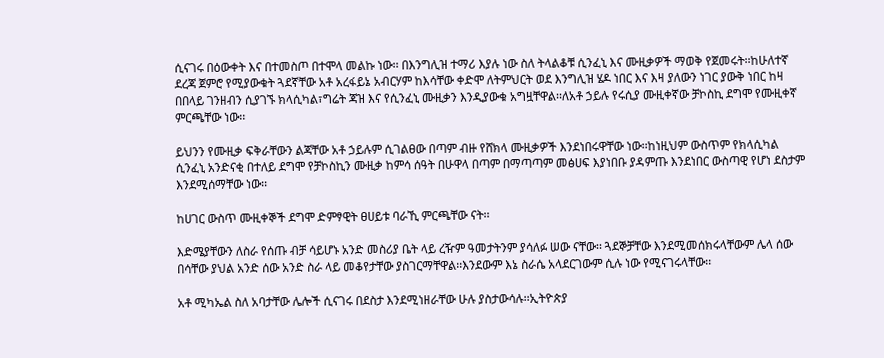ሲናገሩ በዕውቀት እና በተመስጦ በተሞላ መልኩ ነው፡፡ በእንግሊዝ ተማሪ እያሉ ነው ስለ ትላልቆቹ ሲንፈኒ እና ሙዚቃዎች ማወቅ የጀመሩት፡፡ከሁለተኛ ደረጃ ጀምሮ የሚያውቁት ጓደኛቸው አቶ አረፋይኔ አብርሃም ከእሳቸው ቀድሞ ለትምህርት ወደ እንግሊዝ ሄዶ ነበር እና እዛ ያለውን ነገር ያውቅ ነበር ከዛ በበላይ ገንዘብን ሲያገኙ ክላሲካል፣ግሬት ጃዝ እና የሲንፈኒ ሙዚቃን እንዲያውቁ አግዟቸዋል፡፡ለአቶ ኃይሉ የሩሲያ ሙዚቀኛው ቻኮስኪ ደግሞ የሙዚቀኛ  ምርጫቸው ነው፡፡

ይህንን የሙዚቃ ፍቅራቸውን ልጃቸው አቶ ኃይሉም ሲገልፀው በጣም ብዙ የሸክላ ሙዚቃዎች እንደነበሩዋቸው ነው፡፡ከነዚህም ውስጥም የክላሲካል ሲንፈኒ አንድናቂ በተለይ ደግሞ የቻኮስኪን ሙዚቃ ከምሳ ሰዓት በሁዋላ በጣም በማጣጣም መፅሀፍ እያነበቡ ያዳምጡ እንደነበር ውስጣዊ የሆነ ደስታም እንደሚሰማቸው ነው፡፡

ከሀገር ውስጥ ሙዚቀኞች ደግሞ ድምፃዊት ፀሀይቱ ባራኺ ምርጫቸው ናት፡፡

እድሜያቸውን ለስራ የሰጡ ብቻ ሳይሆኑ አንድ መስሪያ ቤት ላይ ረዥም ዓመታትንም ያሳለፉ ሠው ናቸው፡፡ ጓደኞቻቸው እንደሚመሰክሩላቸውም ሌላ ሰው በሳቸው ያህል አንድ ሰው አንድ ስራ ላይ መቆየታቸው ያስገርማቸዋል፡፡እንደውም እኔ ስራሴ አላደርገውም ሲሉ ነው የሚናገሩላቸው፡፡

አቶ ሚካኤል ስለ አባታቸው ሌሎች ሲናገሩ በደስታ እንደሚነዘራቸው ሁሉ ያስታውሳሉ፡፡ኢትዮጵያ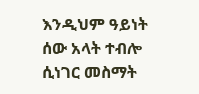እንዲህም ዓይነት ሰው አላት ተብሎ ሲነገር መስማት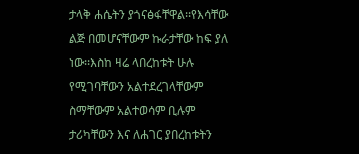ታላቅ ሐሴትን ያጎናፅፋቸዋል፡፡የእሳቸው ልጅ በመሆናቸውም ኩራታቸው ከፍ ያለ ነው፡፡እስከ ዛሬ ላበረከቱት ሁሉ የሚገባቸውን አልተደረገላቸውም ስማቸውም አልተወሳም ቢሉም ታሪካቸውን እና ለሐገር ያበረከቱትን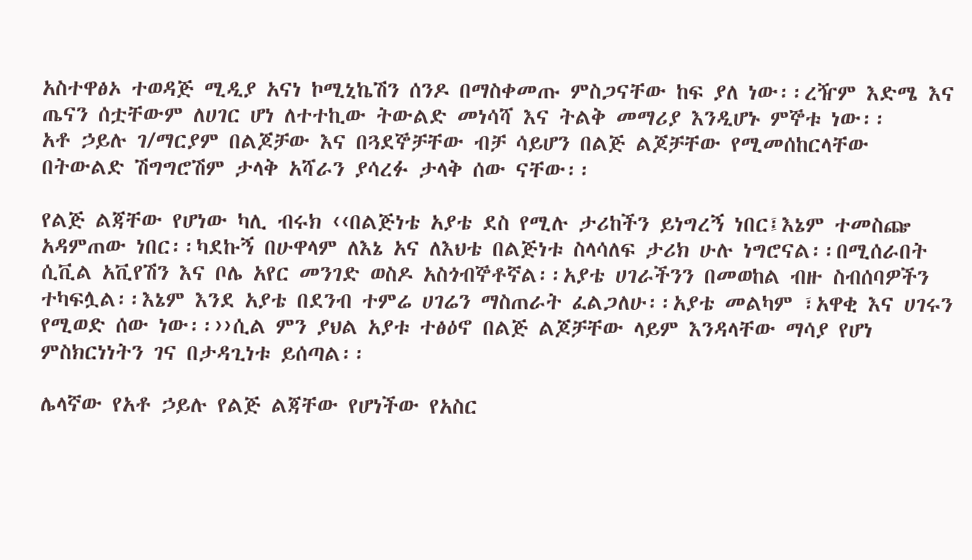አስተዋፅኦ ተወዳጅ ሚዲያ አናነ ኮሚኒኬሽን ሰንዶ በማስቀመጡ ምስጋናቸው ከፍ ያለ ነው፡፡ረዥም እድሜ እና ጤናን ሰቷቸውም ለሀገር ሆነ ለተተኪው ትውልድ መነሳሻ እና ትልቅ መማሪያ እንዲሆኑ ምኞቱ ነው፡፡
አቶ ኃይሉ ገ/ማርያም በልጆቻው እና በጓደኞቻቸው ብቻ ሳይሆን በልጅ ልጆቻቸው የሚመሰከርላቸው በትውልድ ሽግግሮሽም ታላቅ አሻራን ያሳረፉ ታላቅ ሰው ናቸው፡፡

የልጅ ልጃቸው የሆነው ካሊ ብሩክ ‹‹በልጅነቴ አያቴ ደስ የሚሉ ታሪከችን ይነግረኝ ነበር፤እኔም ተመስጬ አዳምጠው ነበር፡፡ካደኩኝ በሁዋላም ለእኔ አና ለእህቴ በልጅነቱ ስላሳለፍ ታሪክ ሁሉ ነግሮናል፡፡በሚሰራበት ሲቪል አቪየሽን እና ቦሌ አየር መንገድ ወስዶ አስጎብኞቶኛል፡፡አያቴ ሀገራችንን በመወከል ብዙ ስብሰባዎችን ተካፍሏል፡፡እኔም እንደ አያቴ በደንብ ተምሬ ሀገሬን ማስጠራት ፈልጋለሁ፡፡አያቴ መልካም ፣አዋቂ እና ሀገሩን የሚወድ ሰው ነው፡፡››ሲል ምን ያህል አያቱ ተፅዕኖ በልጅ ልጆቻቸው ላይም እንዳላቸው ማሳያ የሆነ ምስክርነነትን ገና በታዳጊነቱ ይሰጣል፡፡

ሌላኛው የአቶ ኃይሉ የልጅ ልጃቸው የሆነችው የአስር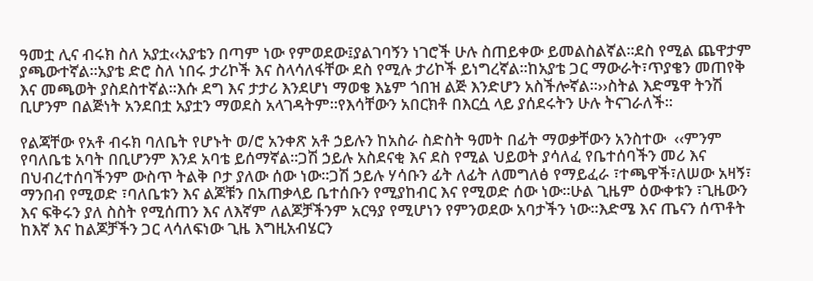ዓመቷ ሊና ብሩክ ስለ አያቷ‹‹አያቴን በጣም ነው የምወደው፤ያልገባኝን ነገሮች ሁሉ ስጠይቀው ይመልስልኛል፡፡ደስ የሚል ጨዋታም ያጫውተኛል፡፡አያቴ ድሮ ስለ ነበሩ ታሪኮች እና ስላሳለፋቸው ደስ የሚሉ ታሪኮች ይነግረኛል፡፡ከአያቴ ጋር ማውራት፣ጥያቄን መጠየቅ እና መጫወት ያስደስተኛል፡፡እሱ ደግ እና ታታሪ እንደሆነ ማወቄ እኔም ጎበዝ ልጅ እንድሆን አስችሎኛል፡፡››ስትል እድሜዋ ትንሽ ቢሆንም በልጅነት አንደበቷ አያቷን ማወደስ አላገዳትም፡፡የእሳቸውን አበርክቶ በእርሷ ላይ ያሰደሩትን ሁሉ ትናገራለች፡፡

የልጃቸው የአቶ ብሩክ ባለቤት የሆኑት ወ/ሮ አንቀጽ አቶ ኃይሉን ከአስራ ስድስት ዓመት በፊት ማወቃቸውን አንስተው  ‹‹ምንም የባለቤቴ አባት በቢሆንም እንደ አባቴ ይሰማኛል፡፡ጋሽ ኃይሉ አስደናቂ እና ደስ የሚል ህይወት ያሳለፈ የቤተሰባችን መሪ እና በህብረተሰባችንም ውስጥ ትልቅ ቦታ ያለው ሰው ነው፡፡ጋሽ ኃይሉ ሃሳቡን ፊት ለፊት ለመግለፅ የማይፈራ ፣ተጫዋች፣ለሠው አዛኝ፣ ማንበብ የሚወድ ፣ባለቤቱን እና ልጆቹን በአጠቃላይ ቤተሰቡን የሚያከብር እና የሚወድ ሰው ነው፡፡ሁል ጊዜም ዕውቀቱን ፣ጊዜውን እና ፍቅሩን ያለ ስስት የሚሰጠን እና ለእኛም ለልጆቻችንም አርዓያ የሚሆነን የምንወደው አባታችን ነው፡፡እድሜ እና ጤናን ሰጥቶት ከእኛ እና ከልጆቻችን ጋር ላሳለፍነው ጊዜ እግዚአብሄርን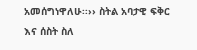አመሰግነዋለሁ፡፡›› ስትል አባታዊ ፍቅር እና ሰስት ስለ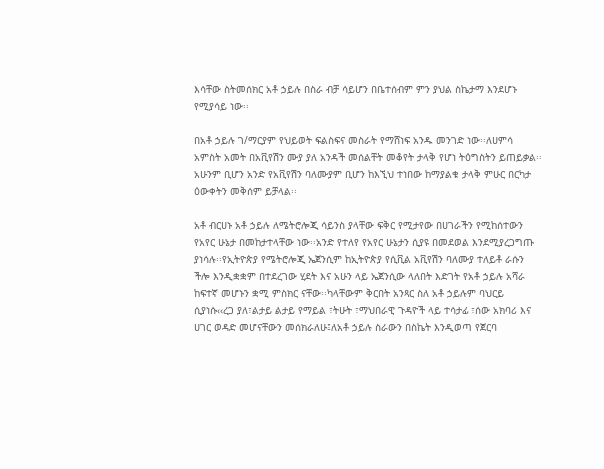እሳቸው ስትመሰክር አቶ ኃይሉ በስራ ብቻ ሳይሆን በቤተሰብም ምን ያህል ስኬታማ እንደሆኑ የሚያሳይ ነው፡፡

በአቶ ኃይሉ ገ/ማርያም የህይወት ፍልስፍና መስራት የማሸነፍ አንዱ መንገድ ነው፡፡ለሀምሳ አምስት አመት በአቪየሽን ሙያ ያለ አንዳች መሰልቸት መቆየት ታላቅ የሆነ ትዕግስትን ይጠይቃል፡፡አሁንም ቢሆን አንድ የአቪየሽን ባለሙያም ቢሆን ከእኚህ ተነበው ከማያልቁ ታላቅ ምሁር በርካታ ዕውቀትን መቅሰም ይቻላል፡፡

አቶ ብርሀኑ አቶ ኃይሉ ለሜትሮሎጂ ሳይንስ ያላቸው ፍቅር የሚታየው በሀገራችን የሚከሰተውን የአየር ሁኔታ በመከታተላቸው ነው፡፡አንድ የተለየ የአየር ሁኔታን ሲያዩ በመደወል እንደሚያረጋግጡ ያነሳሉ፡፡የኢትዮጵያ የሜትሮሎጂ ኤጀንሲም ከኢትዮጵያ የሲቪል አቪየሽን ባለሙያ ተለይቶ ራሱን ችሎ እንዲቋቋም በተደረገው ሂደት እና አሁን ላይ ኤጀንሲው ላለበት እድገት የአቶ ኃይሉ አሻራ ከፍተኛ መሆኑን ቋሚ ምስክር ናቸው፡፡ካላቸውም ቅርበት አንጻር ስለ አቶ ኃይሉም ባህርይ ሲያነሱ‹‹ረጋ ያለ፣ልታይ ልታይ የማይል ፣ትሁት ፣ማህበራዊ ጉዳዮች ላይ ተሳታፊ ፣ሰው አክባሪ እና ሀገር ወዳድ መሆናቸውን መሰክራለሁ፤ለአቶ ኃይሉ ስራውን በስኬት እንዲወጣ የጀርባ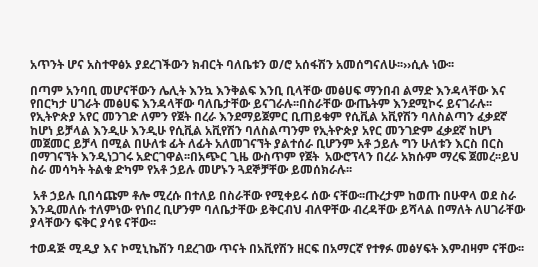አጥንት ሆና አስተዋፅኦ ያደረገችውን ክብርት ባለቤቱን ወ/ሮ አሰፋሽን አመሰግናለሁ፡፡››ሲሉ ነው፡፡

በጣም አንባቢ መሆናቸውን ሌሊት እንኳ እንቅልፍ እንቢ ቢላቸው መፅሀፍ ማንበብ ልማድ እንዳላቸው እና የበርካታ ሀገራት መፅሀፍ እንዳላቸው ባለቤታቸው ይናገራሉ፡፡በስራቸው ውጤትም እንደሚኮሩ ይናገራሉ፡፡
የኢትዮጵያ አየር መንገድ ለምን የጀት በረራ እንደማይጀምር ቢጠይቁም የሲቪል አቪየሽን ባለስልጣን ፈቃደኛ ከሆነ ይቻላል እንዲሁ እንዲሁ የሲቪል አቪየሽን ባለስልጣንም የኢትዮጵያ አየር መንገድም ፈቃደኛ ከሆነ መጀመር ይቻላ በሚል በሁለቱ ፊት ለፊት አለመገናኘት ያልተሰራ ቢሆንም አቶ ኃይሉ ግን ሁለቱን እርስ በርስ በማገናኘት እንዲነጋገሩ አድርገዋል፡፡በአጭር ጊዜ ውስጥም የጀት  አውሮፕላን በረራ አክሱም ማረፍ ጀመረ፡፡ይህ ስራ መሳካት ትልቁ ድካም የአቶ ኃይሉ መሆኑን ጓደኞቻቸው ይመሰክራሉ፡፡

 አቶ ኃይሉ ቢበሳጩም ቶሎ ሚረሱ በተለይ በስራቸው የሚቀይሩ ሰው ናቸው፡፡ጡረታም ከወጡ በሁዋላ ወደ ስራ እንዲመለሱ ተለምነው የነበረ ቢሆንም ባለቤታቸው ይቅርብህ ብለዋቸው ብረዳቸው ይሻላል በማለት ለሀገራቸው ያላቸውን ፍቅር ያሳዩ ናቸው፡፡

ተወዳጅ ሚዲያ እና ኮሚኒኬሽን ባደረገው ጥናት በአቪየሽን ዘርፍ በአማርኛ የተፃፉ መፅሃፍት እምብዛም ናቸው፡፡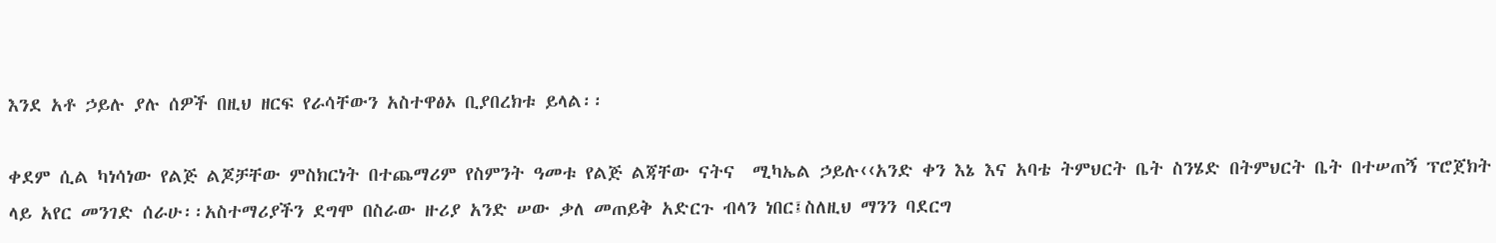እንደ አቶ ኃይሉ ያሉ ሰዎች በዚህ ዘርፍ የራሳቸውን አስተዋፅኦ ቢያበረክቱ ይላል፡፡

ቀደም ሲል ካነሳነው የልጅ ልጆቻቸው ምስክርነት በተጨማሪም የስምንት ዓመቱ የልጅ ልጃቸው ናትና  ሚካኤል ኃይሉ‹‹አንድ ቀን እኔ እና አባቴ ትምህርት ቤት ስንሄድ በትምህርት ቤት በተሠጠኝ ፕሮጀክት ላይ አየር መንገድ ሰራሁ፡፡አስተማሪያችን ደግሞ በስራው ዙሪያ አንድ ሠው ቃለ መጠይቅ አድርጉ ብላን ነበር፤ስለዚህ ማንን ባደርግ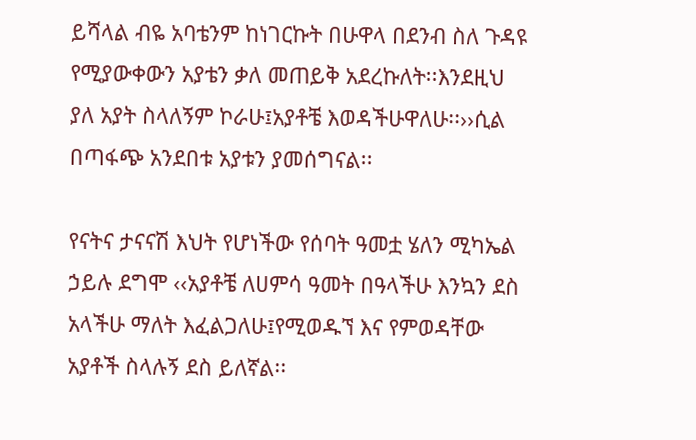ይሻላል ብዬ አባቴንም ከነገርኩት በሁዋላ በደንብ ስለ ጉዳዩ የሚያውቀውን አያቴን ቃለ መጠይቅ አደረኩለት፡፡እንደዚህ ያለ አያት ስላለኝም ኮራሁ፤አያቶቼ እወዳችሁዋለሁ፡፡››ሲል በጣፋጭ አንደበቱ አያቱን ያመሰግናል፡፡

የናትና ታናናሽ እህት የሆነችው የሰባት ዓመቷ ሄለን ሚካኤል ኃይሉ ደግሞ ‹‹አያቶቼ ለሀምሳ ዓመት በዓላችሁ እንኳን ደስ አላችሁ ማለት እፈልጋለሁ፤የሚወዱኘ እና የምወዳቸው አያቶች ስላሉኝ ደስ ይለኛል፡፡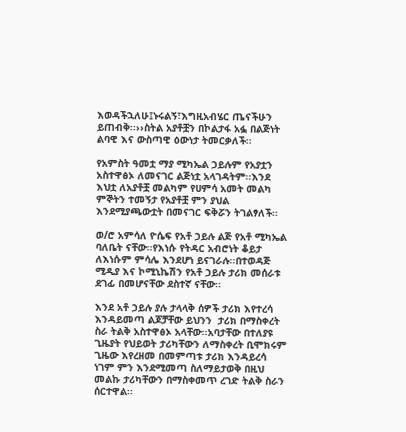እወዳችኋለሁ፤ኑሩልኝ፣እግዚአብሄር ጤናችሁን ይጠብቅ፡፡››ስትል አያቶቿን በኮልታፋ አፏ በልጅነት ልባዊ እና ውስጣዊ ዕውነታ ትመርቃለች፡፡

የአምስት ዓመቷ ማያ ሚካኤል ኃይሉም የአያቷን አስተዋፅኦ ለመናገር ልጅነቷ አላገዳትም፡፡እንደ እህቷ ለአያቶቿ መልካም የሀምሳ አመት መልካ ምኞትን ተመኝታ የአያቶቿ ምን ያህል እንደሚያጫውቷት በመናገር ፍቅሯን ትገልፃለች፡፡

ወ/ሮ አምሳለ ዮሴፍ የአቶ ኃይሉ ልጅ የአቶ ሚካኤል ባለቤት ናቸው፡፡የእነሱ የትዳር አብሮነት ቆይታ ለእነሱም ምሳሌ እንደሆነ ይናገራሉ፡፡በተወዳጅ ሚዲያ እና ኮሚኒኬሽን የአቶ ኃይሉ ታሪክ መሰራቱ ደገፊ በመሆናቸው ደስተኛ ናቸው፡፡

እንደ አቶ ኃይሉ ያሉ ታላላቅ ሰዎች ታሪክ እየተረሳ እንዳይመጣ ልጆቻቸው ይህንን  ታሪክ በማስቀረት ስራ ትልቅ አስተዋፅኦ አላቸው፡፡አባታቸው በተለያዩ ጊዜያት የህይወት ታሪካቸውን ለማስቀረት ቢሞክሩም ጊዜው እየረዘመ በመምጣቱ ታሪክ እንዳይረሳ ነገም ምን እንደሚመጣ ስለማይታወቅ በዚህ መልኩ ታሪካቸውን በማስቀመጥ ረገድ ትልቅ ስራን ሰርተዋል፡፡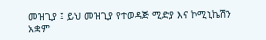መዝጊያ ፤ ይህ መዝጊያ የተወዳጅ ሚድያ እና ኮሚኒኬሽን አቋም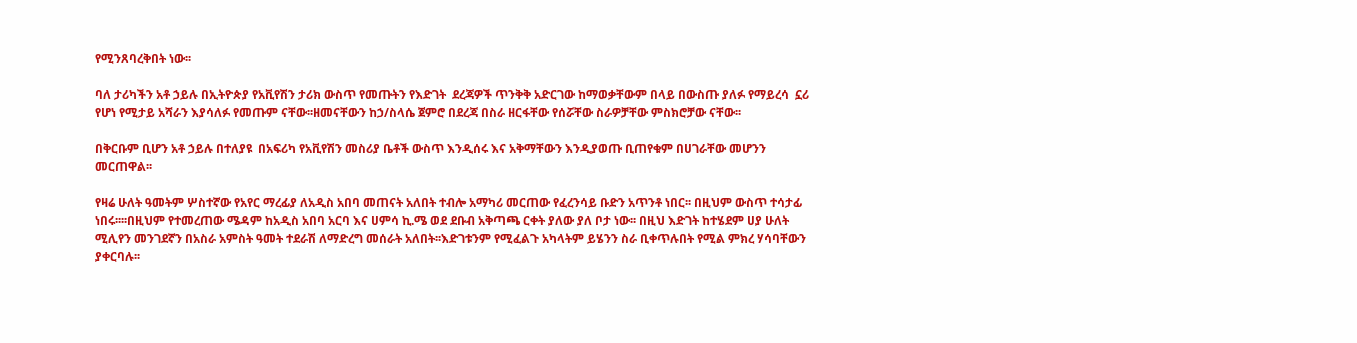የሚንጸባረቅበት ነው፡፡

ባለ ታሪካችን አቶ ኃይሉ በኢትዮጵያ የአቪየሽን ታሪክ ውስጥ የመጡትን የእድገት  ደረጃዎች ጥንቅቅ አድርገው ከማወቃቸውም በላይ በውስጡ ያለፉ የማይረሳ  ኗሪ የሆነ የሚታይ አሻራን እያሳለፉ የመጡም ናቸው፡፡ዘመናቸውን ከኃ/ስላሴ ጀምሮ በደረጃ በስራ ዘርፋቸው የሰሯቸው ስራዎቻቸው ምስክሮቻው ናቸው፡፡

በቅርቡም ቢሆን አቶ ኃይሉ በተለያዩ  በአፍሪካ የአቪየሽን መስሪያ ቤቶች ውስጥ እንዲሰሩ እና አቅማቸውን እንዲያወጡ ቢጠየቁም በሀገራቸው መሆንን መርጠዋል፡፡

የዛሬ ሁለት ዓመትም ሦስተኛው የአየር ማረፊያ ለአዲስ አበባ መጠናት አለበት ተብሎ አማካሪ መርጠው የፈረንሳይ ቡድን አጥንቶ ነበር፡፡ በዚህም ውስጥ ተሳታፊ ነበሩ፡፡፡፡በዚህም የተመረጠው ሜዳም ከአዲስ አበባ አርባ እና ሀምሳ ኪ.ሜ ወደ ደቡብ አቅጣጫ ርቀት ያለው ያለ ቦታ ነው፡፡ በዚህ እድገት ከተሄደም ሀያ ሁለት ሚሊየን መንገደኛን በአስራ አምስት ዓመት ተደራሽ ለማድረግ መሰራት አለበት፡፡እድገቱንም የሚፈልጉ አካላትም ይሄንን ስራ ቢቀጥሉበት የሚል ምክረ ሃሳባቸውን ያቀርባሉ፡፡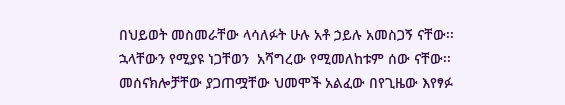በህይወት መስመራቸው ላሳለፉት ሁሉ አቶ ኃይሉ አመስጋኝ ናቸው፡፡ኋላቸውን የሚያዩ ነጋቸወን  አሻግረው የሚመለከቱም ሰው ናቸው፡፡መሰናክሎቻቸው ያጋጠሟቸው ህመሞች አልፈው በየጊዜው እየፃፉ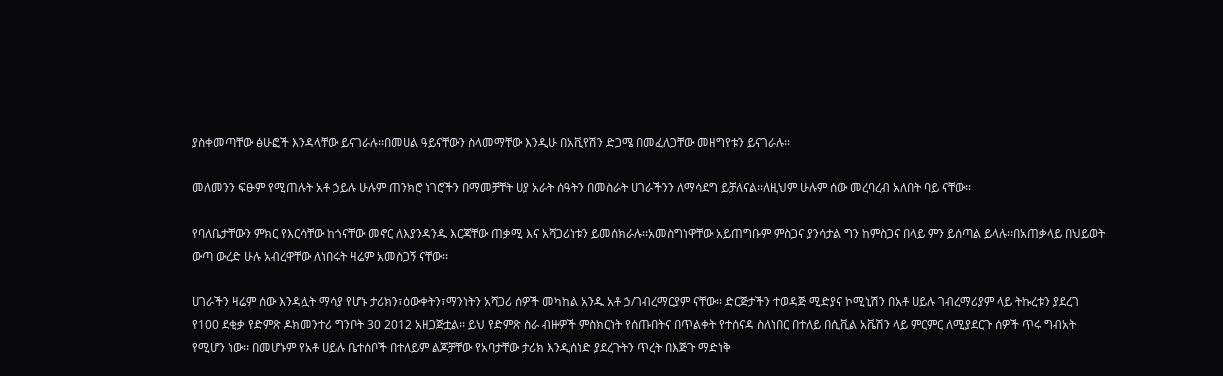ያስቀመጣቸው ፅሁፎች እንዳላቸው ይናገራሉ፡፡በመሀል ዓይናቸውን ስላመማቸው እንዲሁ በአቪየሽን ድጋሜ በመፈለጋቸው መዘግየቱን ይናገራሉ፡፡

መለመንን ፍፁም የሚጠሉት አቶ ኃይሉ ሁሉም ጠንክሮ ነገሮችን በማመቻቸት ሀያ አራት ሰዓትን በመስራት ሀገራችንን ለማሳደግ ይቻለናል፡፡ለዚህም ሁሉም ሰው መረባረብ አለበት ባይ ናቸው፡፡

የባለቤታቸውን ምክር የእርሳቸው ከጎናቸው መኖር ለእያንዳንዱ እርጃቸው ጠቃሚ እና አሻጋሪነቱን ይመሰክራሉ፡፡አመስግነዋቸው አይጠግቡም ምስጋና ያንሳታል ግን ከምስጋና በላይ ምን ይሰጣል ይላሉ፡፡በአጠቃላይ በህይወት ውጣ ውረድ ሁሉ አብረዋቸው ለነበሩት ዛሬም አመስጋኝ ናቸው፡፡

ሀገራችን ዛሬም ሰው እንዳሏት ማሳያ የሆኑ ታሪክን፣ዕውቀትን፣ማንነትን አሻጋሪ ሰዎች መካከል አንዱ አቶ ኃ/ገብረማርያም ናቸው፡፡ ድርጅታችን ተወዳጅ ሚድያና ኮሚኒሽን በአቶ ሀይሉ ገብረማሪያም ላይ ትኩረቱን ያደረገ የ100 ደቂቃ የድምጽ ዶክመንተሪ ግንቦት 30 2012 አዘጋጅቷል፡፡ ይህ የድምጽ ስራ ብዙዎች ምስክርነት የሰጡበትና በጥልቀት የተሰናዳ ስለነበር በተለይ በሲቪል አቬሽን ላይ ምርምር ለሚያደርጉ ሰዎች ጥሩ ግብአት የሚሆን ነው፡፡ በመሆኑም የአቶ ሀይሉ ቤተሰቦች በተለይም ልጆቻቸው የአባታቸው ታሪክ እንዲሰነድ ያደረጉትን ጥረት በእጅጉ ማድነቅ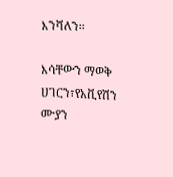እንሻለን፡፡

እሳቸውን ማወቅ ሀገርን፣የአቪየሽን ሙያን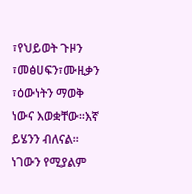፣የህይወት ጉዞን ፣መፅሀፍን፣ሙዚቃን ፣ዕውነትን ማወቅ ነውና እወቋቸው፡፡እኛ ይሄንን ብለናል፡፡ነገውን የሚያልም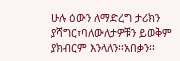ሁሉ ዕውን ለማድረግ ታሪክን ያሻግር፣ባለውለታዎቹን ይወቅም ያክብርም እንላለን፡፡አበቃን፡፡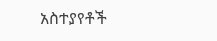አስተያየቶች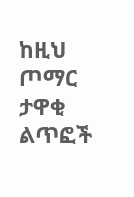ከዚህ ጦማር ታዋቂ ልጥፎች